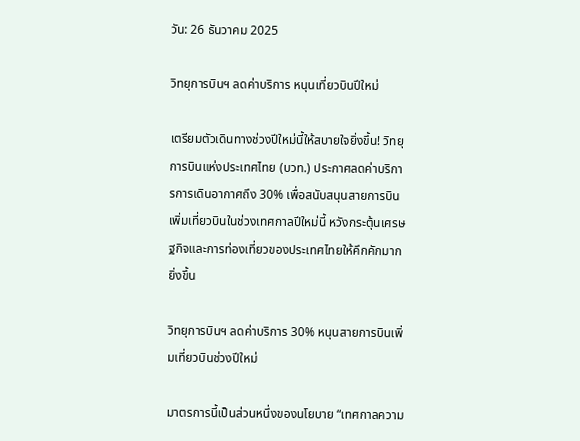วัน: 26 ธันวาคม 2025

วิทยุการบินฯ ลดค่าบริการ หนุนเที่ยวบินปีใหม่

เตรียมตัวเดินทางช่วงปีใหม่นี้ให้สบายใจยิ่งขึ้น! วิทยุการบินแห่งประเทศไทย (บวท.) ประกาศลดค่าบริการการเดินอากาศถึง 30% เพื่อสนับสนุนสายการบินเพิ่มเที่ยวบินในช่วงเทศกาลปีใหม่นี้ หวังกระตุ้นเศรษฐกิจและการท่องเที่ยวของประเทศไทยให้คึกคักมากยิ่งขึ้น

วิทยุการบินฯ ลดค่าบริการ 30% หนุนสายการบินเพิ่มเที่ยวบินช่วงปีใหม่

มาตรการนี้เป็นส่วนหนึ่งของนโยบาย “เทศกาลความ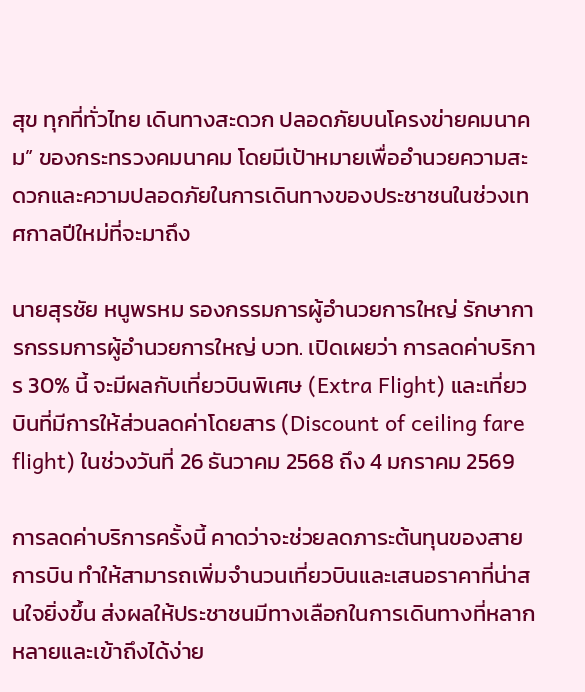สุข ทุกที่ทั่วไทย เดินทางสะดวก ปลอดภัยบนโครงข่ายคมนาคม” ของกระทรวงคมนาคม โดยมีเป้าหมายเพื่ออำนวยความสะดวกและความปลอดภัยในการเดินทางของประชาชนในช่วงเทศกาลปีใหม่ที่จะมาถึง

นายสุรชัย หนูพรหม รองกรรมการผู้อำนวยการใหญ่ รักษาการกรรมการผู้อำนวยการใหญ่ บวท. เปิดเผยว่า การลดค่าบริการ 30% นี้ จะมีผลกับเที่ยวบินพิเศษ (Extra Flight) และเที่ยวบินที่มีการให้ส่วนลดค่าโดยสาร (Discount of ceiling fare flight) ในช่วงวันที่ 26 ธันวาคม 2568 ถึง 4 มกราคม 2569

การลดค่าบริการครั้งนี้ คาดว่าจะช่วยลดภาระต้นทุนของสายการบิน ทำให้สามารถเพิ่มจำนวนเที่ยวบินและเสนอราคาที่น่าสนใจยิ่งขึ้น ส่งผลให้ประชาชนมีทางเลือกในการเดินทางที่หลากหลายและเข้าถึงได้ง่าย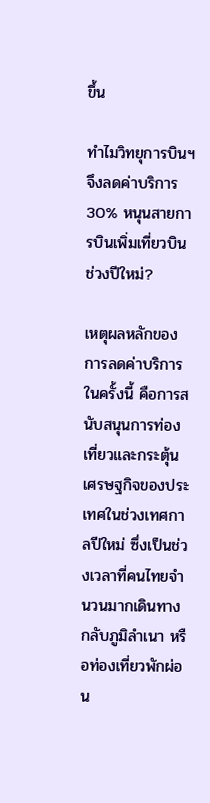ขึ้น

ทำไมวิทยุการบินฯ จึงลดค่าบริการ 30% หนุนสายการบินเพิ่มเที่ยวบินช่วงปีใหม่?

เหตุผลหลักของการลดค่าบริการในครั้งนี้ คือการสนับสนุนการท่องเที่ยวและกระตุ้นเศรษฐกิจของประเทศในช่วงเทศกาลปีใหม่ ซึ่งเป็นช่วงเวลาที่คนไทยจำนวนมากเดินทางกลับภูมิลำเนา หรือท่องเที่ยวพักผ่อน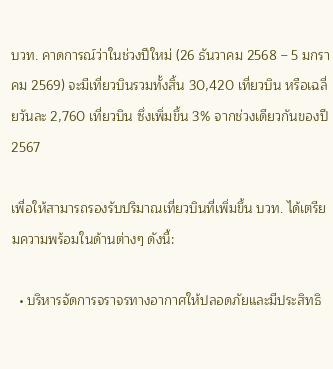บวท. คาดการณ์ว่าในช่วงปีใหม่ (26 ธันวาคม 2568 – 5 มกราคม 2569) จะมีเที่ยวบินรวมทั้งสิ้น 30,420 เที่ยวบิน หรือเฉลี่ยวันละ 2,760 เที่ยวบิน ซึ่งเพิ่มขึ้น 3% จากช่วงเดียวกันของปี 2567

เพื่อให้สามารถรองรับปริมาณเที่ยวบินที่เพิ่มขึ้น บวท. ได้เตรียมความพร้อมในด้านต่างๆ ดังนี้:

  • บริหารจัดการจราจรทางอากาศให้ปลอดภัยและมีประสิทธิ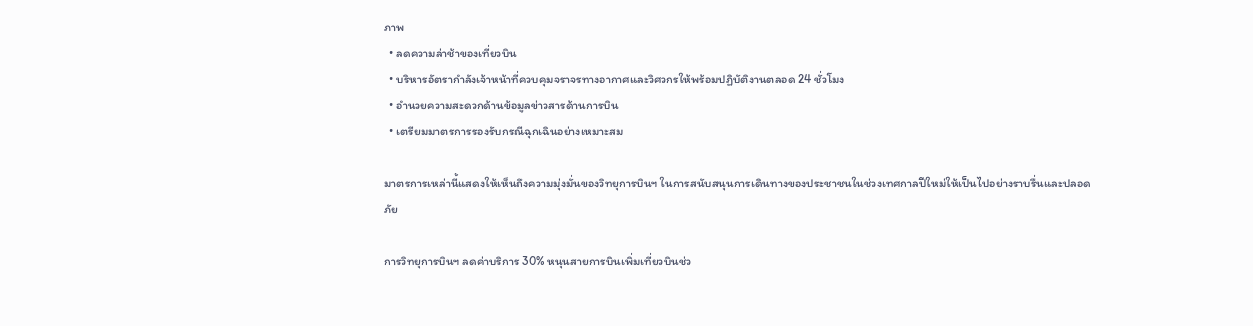ภาพ
  • ลดความล่าช้าของเที่ยวบิน
  • บริหารอัตรากำลังเจ้าหน้าที่ควบคุมจราจรทางอากาศและวิศวกรให้พร้อมปฏิบัติงานตลอด 24 ชั่วโมง
  • อำนวยความสะดวกด้านข้อมูลข่าวสารด้านการบิน
  • เตรียมมาตรการรองรับกรณีฉุกเฉินอย่างเหมาะสม

มาตรการเหล่านี้แสดงให้เห็นถึงความมุ่งมั่นของวิทยุการบินฯ ในการสนับสนุนการเดินทางของประชาชนในช่วงเทศกาลปีใหม่ให้เป็นไปอย่างราบรื่นและปลอดภัย

การวิทยุการบินฯ ลดค่าบริการ 30% หนุนสายการบินเพิ่มเที่ยวบินช่ว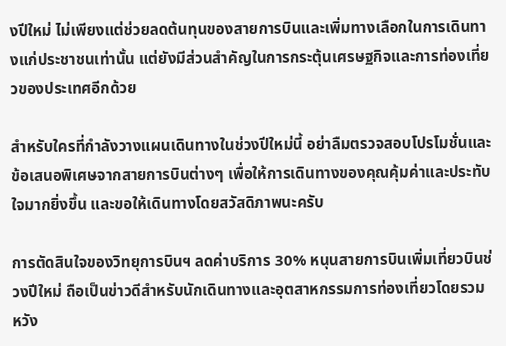งปีใหม่ ไม่เพียงแต่ช่วยลดต้นทุนของสายการบินและเพิ่มทางเลือกในการเดินทางแก่ประชาชนเท่านั้น แต่ยังมีส่วนสำคัญในการกระตุ้นเศรษฐกิจและการท่องเที่ยวของประเทศอีกด้วย

สำหรับใครที่กำลังวางแผนเดินทางในช่วงปีใหม่นี้ อย่าลืมตรวจสอบโปรโมชั่นและข้อเสนอพิเศษจากสายการบินต่างๆ เพื่อให้การเดินทางของคุณคุ้มค่าและประทับใจมากยิ่งขึ้น และขอให้เดินทางโดยสวัสดิภาพนะครับ

การตัดสินใจของวิทยุการบินฯ ลดค่าบริการ 30% หนุนสายการบินเพิ่มเที่ยวบินช่วงปีใหม่ ถือเป็นข่าวดีสำหรับนักเดินทางและอุตสาหกรรมการท่องเที่ยวโดยรวม หวัง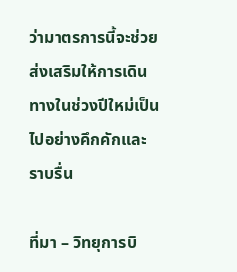ว่ามาตรการนี้จะช่วยส่งเสริมให้การเดินทางในช่วงปีใหม่เป็นไปอย่างคึกคักและราบรื่น

ที่มา – วิทยุการบิ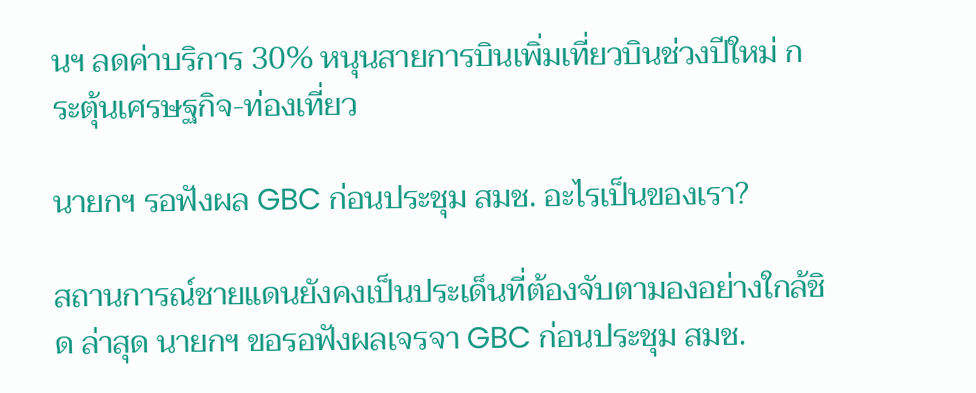นฯ ลดค่าบริการ 30% หนุนสายการบินเพิ่มเที่ยวบินช่วงปีใหม่ กระตุ้นเศรษฐกิจ-ท่องเที่ยว

นายกฯ รอฟังผล GBC ก่อนประชุม สมช. อะไรเป็นของเรา?

สถานการณ์ชายแดนยังคงเป็นประเด็นที่ต้องจับตามองอย่างใกล้ชิด ล่าสุด นายกฯ ขอรอฟังผลเจรจา GBC ก่อนประชุม สมช.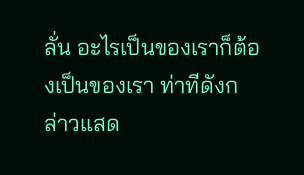ลั่น อะไรเป็นของเราก็ต้องเป็นของเรา ท่าทีดังกล่าวแสด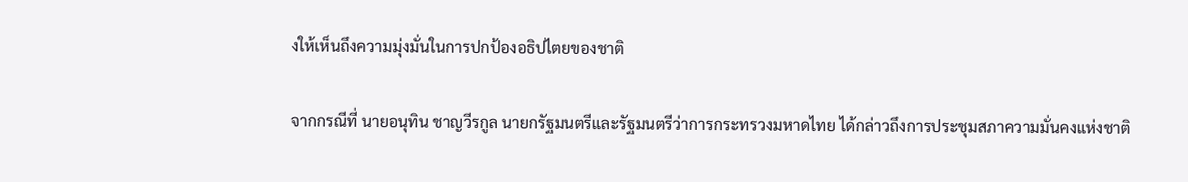งให้เห็นถึงความมุ่งมั่นในการปกป้องอธิปไตยของชาติ

จากกรณีที่ นายอนุทิน ชาญวีรกูล นายกรัฐมนตรีและรัฐมนตรีว่าการกระทรวงมหาดไทย ได้กล่าวถึงการประชุมสภาความมั่นคงแห่งชาติ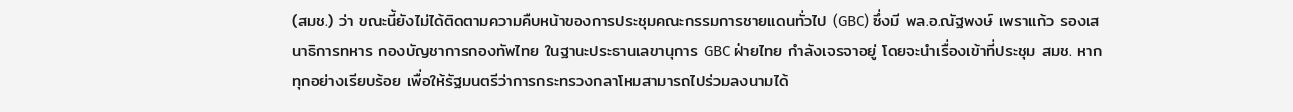(สมช.) ว่า ขณะนี้ยังไม่ได้ติดตามความคืบหน้าของการประชุมคณะกรรมการชายแดนทั่วไป (GBC) ซึ่งมี พล.อ.ณัฐพงษ์ เพราแก้ว รองเสนาธิการทหาร กองบัญชาการกองทัพไทย ในฐานะประธานเลขานุการ GBC ฝ่ายไทย กำลังเจรจาอยู่ โดยจะนำเรื่องเข้าที่ประชุม สมช. หากทุกอย่างเรียบร้อย เพื่อให้รัฐมนตรีว่าการกระทรวงกลาโหมสามารถไปร่วมลงนามได้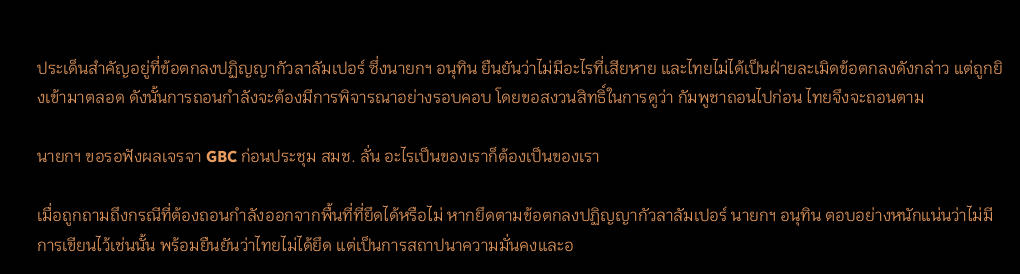ประเด็นสำคัญอยู่ที่ข้อตกลงปฏิญญากัวลาลัมเปอร์ ซึ่งนายกฯ อนุทิน ยืนยันว่าไม่มีอะไรที่เสียหาย และไทยไม่ได้เป็นฝ่ายละเมิดข้อตกลงดังกล่าว แต่ถูกยิงเข้ามาตลอด ดังนั้นการถอนกำลังจะต้องมีการพิจารณาอย่างรอบคอบ โดยขอสงวนสิทธิ์ในการดูว่า กัมพูชาถอนไปก่อน ไทยจึงจะถอนตาม

นายกฯ ขอรอฟังผลเจรจา GBC ก่อนประชุม สมช. ลั่น อะไรเป็นของเราก็ต้องเป็นของเรา

เมื่อถูกถามถึงกรณีที่ต้องถอนกำลังออกจากพื้นที่ที่ยึดได้หรือไม่ หากยึดตามข้อตกลงปฏิญญากัวลาลัมเปอร์ นายกฯ อนุทิน ตอบอย่างหนักแน่นว่าไม่มีการเขียนไว้เช่นนั้น พร้อมยืนยันว่าไทยไม่ได้ยึด แต่เป็นการสถาปนาความมั่นคงและอ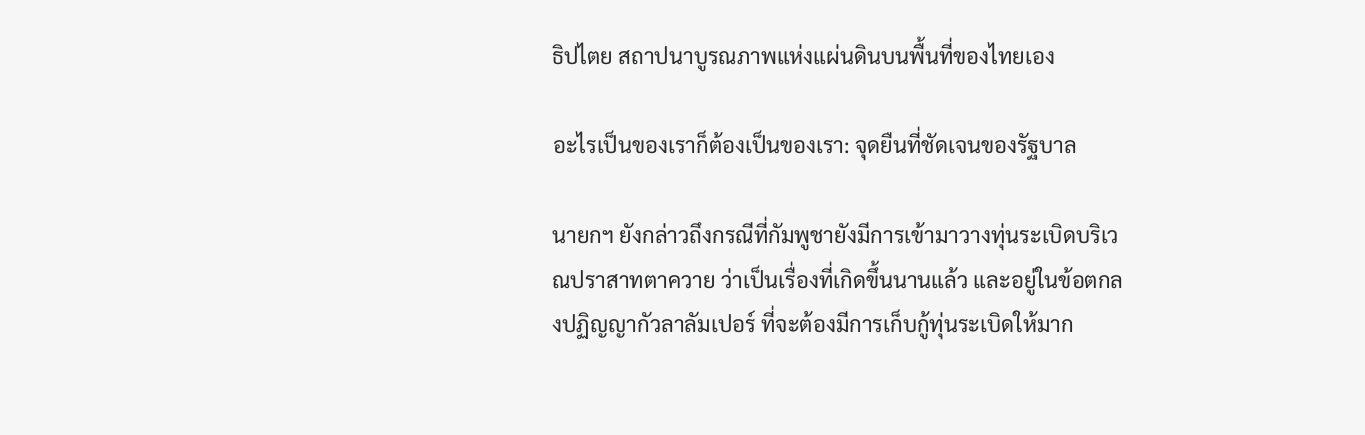ธิปไตย สถาปนาบูรณภาพแห่งแผ่นดินบนพื้นที่ของไทยเอง

อะไรเป็นของเราก็ต้องเป็นของเรา: จุดยืนที่ชัดเจนของรัฐบาล

นายกฯ ยังกล่าวถึงกรณีที่กัมพูชายังมีการเข้ามาวางทุ่นระเบิดบริเวณปราสาทตาควาย ว่าเป็นเรื่องที่เกิดขึ้นนานแล้ว และอยู่ในข้อตกลงปฏิญญากัวลาลัมเปอร์ ที่จะต้องมีการเก็บกู้ทุ่นระเบิดให้มาก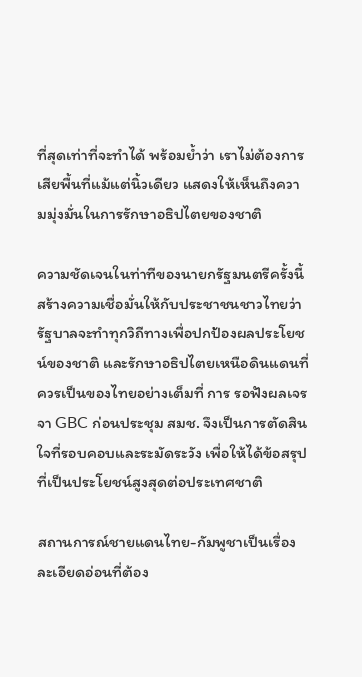ที่สุดเท่าที่จะทำได้ พร้อมย้ำว่า เราไม่ต้องการเสียพื้นที่แม้แต่นิ้วเดียว แสดงให้เห็นถึงความมุ่งมั่นในการรักษาอธิปไตยของชาติ

ความชัดเจนในท่าทีของนายกรัฐมนตรีครั้งนี้ สร้างความเชื่อมั่นให้กับประชาชนชาวไทยว่า รัฐบาลจะทำทุกวิถีทางเพื่อปกป้องผลประโยชน์ของชาติ และรักษาอธิปไตยเหนือดินแดนที่ควรเป็นของไทยอย่างเต็มที่ การ รอฟังผลเจรจา GBC ก่อนประชุม สมช. จึงเป็นการตัดสินใจที่รอบคอบและระมัดระวัง เพื่อให้ได้ข้อสรุปที่เป็นประโยชน์สูงสุดต่อประเทศชาติ

สถานการณ์ชายแดนไทย-กัมพูชาเป็นเรื่องละเอียดอ่อนที่ต้อง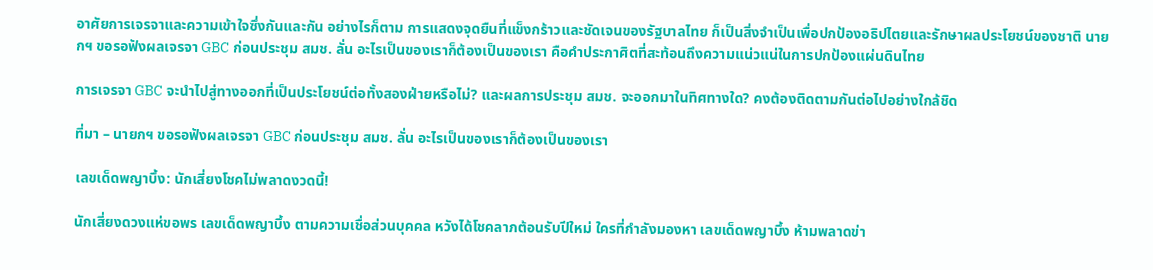อาศัยการเจรจาและความเข้าใจซึ่งกันและกัน อย่างไรก็ตาม การแสดงจุดยืนที่แข็งกร้าวและชัดเจนของรัฐบาลไทย ก็เป็นสิ่งจำเป็นเพื่อปกป้องอธิปไตยและรักษาผลประโยชน์ของชาติ นายกฯ ขอรอฟังผลเจรจา GBC ก่อนประชุม สมช. ลั่น อะไรเป็นของเราก็ต้องเป็นของเรา คือคำประกาศิตที่สะท้อนถึงความแน่วแน่ในการปกป้องแผ่นดินไทย

การเจรจา GBC จะนำไปสู่ทางออกที่เป็นประโยชน์ต่อทั้งสองฝ่ายหรือไม่? และผลการประชุม สมช. จะออกมาในทิศทางใด? คงต้องติดตามกันต่อไปอย่างใกล้ชิด

ที่มา – นายกฯ ขอรอฟังผลเจรจา GBC ก่อนประชุม สมช. ลั่น อะไรเป็นของเราก็ต้องเป็นของเรา

เลขเด็ดพญาบึ้ง: นักเสี่ยงโชคไม่พลาดงวดนี้!

นักเสี่ยงดวงแห่ขอพร เลขเด็ดพญาบึ้ง ตามความเชื่อส่วนบุคคล หวังได้โชคลาภต้อนรับปีใหม่ ใครที่กำลังมองหา เลขเด็ดพญาบึ้ง ห้ามพลาดข่า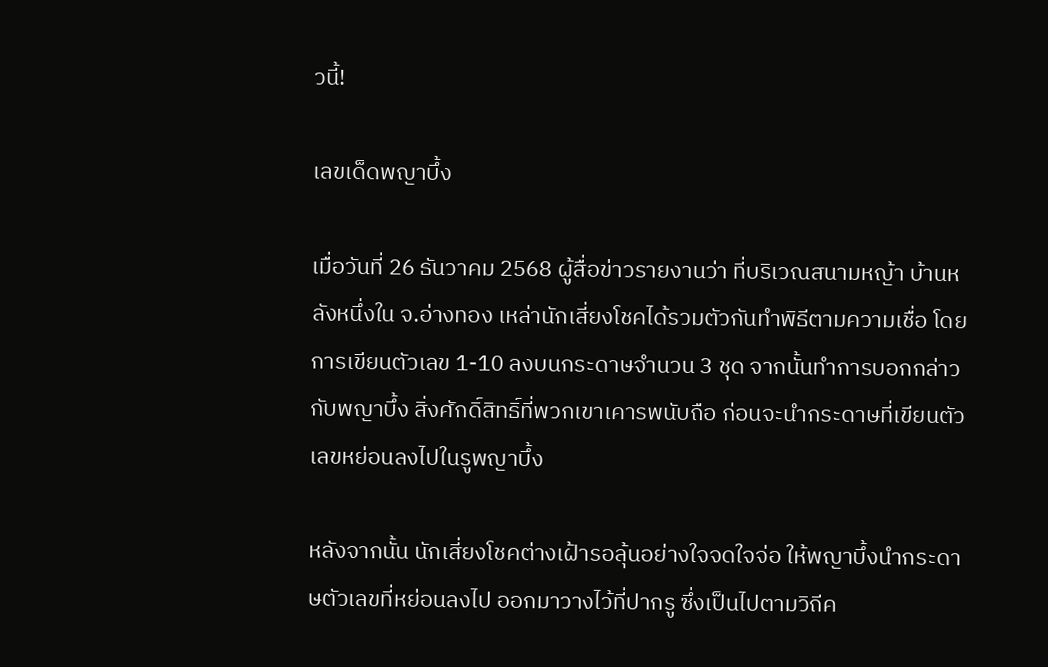วนี้!

เลขเด็ดพญาบึ้ง

เมื่อวันที่ 26 ธันวาคม 2568 ผู้สื่อข่าวรายงานว่า ที่บริเวณสนามหญ้า บ้านหลังหนึ่งใน จ.อ่างทอง เหล่านักเสี่ยงโชคได้รวมตัวกันทำพิธีตามความเชื่อ โดยการเขียนตัวเลข 1-10 ลงบนกระดาษจำนวน 3 ชุด จากนั้นทำการบอกกล่าวกับพญาบึ้ง สิ่งศักดิ์สิทธิ์ที่พวกเขาเคารพนับถือ ก่อนจะนำกระดาษที่เขียนตัวเลขหย่อนลงไปในรูพญาบึ้ง

หลังจากนั้น นักเสี่ยงโชคต่างเฝ้ารอลุ้นอย่างใจจดใจจ่อ ให้พญาบึ้งนำกระดาษตัวเลขที่หย่อนลงไป ออกมาวางไว้ที่ปากรู ซึ่งเป็นไปตามวิถีค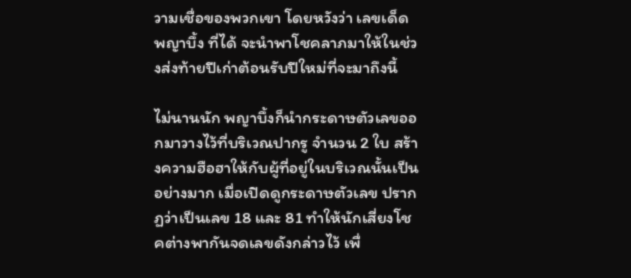วามเชื่อของพวกเขา โดยหวังว่า เลขเด็ดพญาบึ้ง ที่ได้ จะนำพาโชคลาภมาให้ในช่วงส่งท้ายปีเก่าต้อนรับปีใหม่ที่จะมาถึงนี้

ไม่นานนัก พญาบึ้งก็นำกระดาษตัวเลขออกมาวางไว้ที่บริเวณปากรู จำนวน 2 ใบ สร้างความฮือฮาให้กับผู้ที่อยู่ในบริเวณนั้นเป็นอย่างมาก เมื่อเปิดดูกระดาษตัวเลข ปรากฏว่าเป็นเลข 18 และ 81 ทำให้นักเสี่ยงโชคต่างพากันจดเลขดังกล่าวไว้ เพื่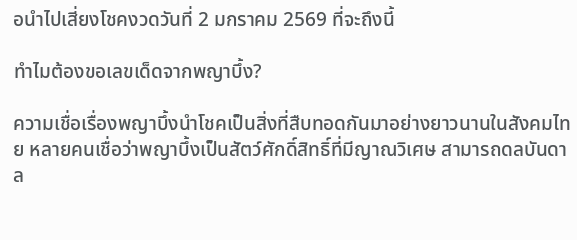อนำไปเสี่ยงโชคงวดวันที่ 2 มกราคม 2569 ที่จะถึงนี้

ทำไมต้องขอเลขเด็ดจากพญาบึ้ง?

ความเชื่อเรื่องพญาบึ้งนำโชคเป็นสิ่งที่สืบทอดกันมาอย่างยาวนานในสังคมไทย หลายคนเชื่อว่าพญาบึ้งเป็นสัตว์ศักดิ์สิทธิ์ที่มีญาณวิเศษ สามารถดลบันดาล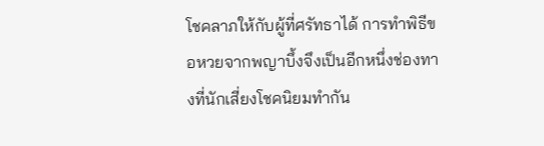โชคลาภให้กับผู้ที่ศรัทธาได้ การทำพิธีขอหวยจากพญาบึ้งจึงเป็นอีกหนึ่งช่องทางที่นักเสี่ยงโชคนิยมทำกัน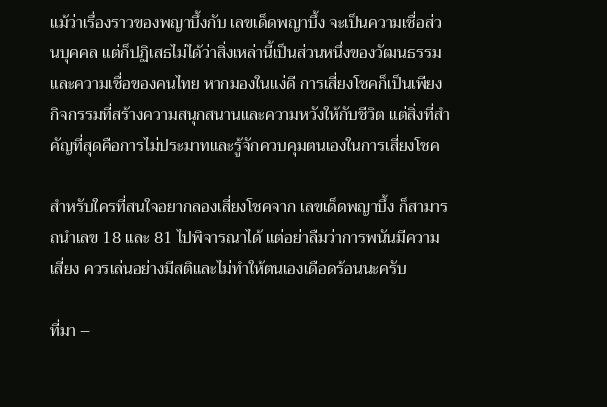แม้ว่าเรื่องราวของพญาบึ้งกับ เลขเด็ดพญาบึ้ง จะเป็นความเชื่อส่วนบุคคล แต่ก็ปฏิเสธไม่ได้ว่าสิ่งเหล่านี้เป็นส่วนหนึ่งของวัฒนธรรมและความเชื่อของคนไทย หากมองในแง่ดี การเสี่ยงโชคก็เป็นเพียงกิจกรรมที่สร้างความสนุกสนานและความหวังให้กับชีวิต แต่สิ่งที่สำคัญที่สุดคือการไม่ประมาทและรู้จักควบคุมตนเองในการเสี่ยงโชค

สำหรับใครที่สนใจอยากลองเสี่ยงโชคจาก เลขเด็ดพญาบึ้ง ก็สามารถนำเลข 18 และ 81 ไปพิจารณาได้ แต่อย่าลืมว่าการพนันมีความเสี่ยง ควรเล่นอย่างมีสติและไม่ทำให้ตนเองเดือดร้อนนะครับ

ที่มา –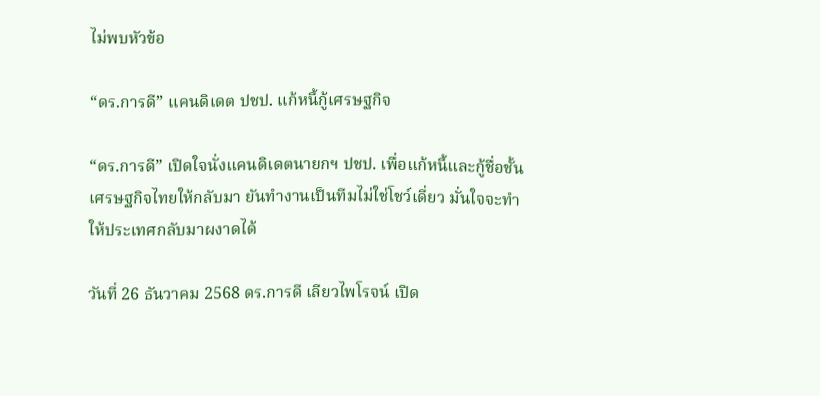ไม่พบหัวข้อ

“ดร.การดี” แคนดิเดต ปชป. แก้หนี้กู้เศรษฐกิจ

“ดร.การดี” เปิดใจนั่งแคนดิเดตนายกฯ ปชป. เพื่อแก้หนี้และกู้ชื่อชั้นเศรษฐกิจไทยให้กลับมา ยันทำงานเป็นทีมไม่ใช่โชว์เดี่ยว มั่นใจจะทำให้ประเทศกลับมาผงาดได้

วันที่ 26 ธันวาคม 2568 ดร.การดี เลียวไพโรจน์ เปิด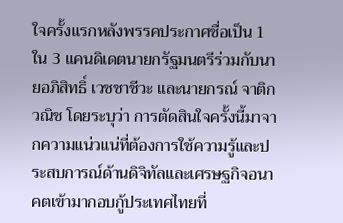ใจครั้งแรกหลังพรรคประกาศชื่อเป็น 1 ใน 3 แคนดิเดตนายกรัฐมนตรีร่วมกับนายอภิสิทธิ์ เวชชาชีวะ และนายกรณ์ จาติกวณิช โดยระบุว่า การตัดสินใจครั้งนี้มาจากความแน่วแน่ที่ต้องการใช้ความรู้และประสบการณ์ด้านดิจิทัลและเศรษฐกิจอนาคตเข้ามากอบกู้ประเทศไทยที่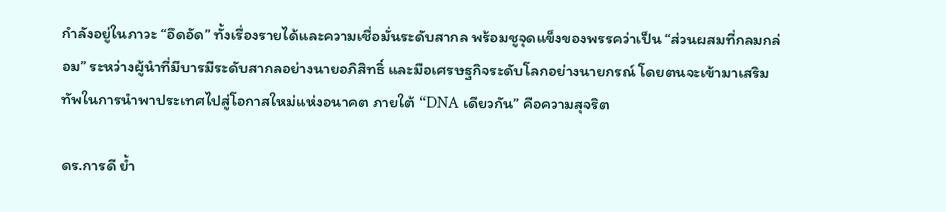กำลังอยู่ในภาวะ “อึดอัด” ทั้งเรื่องรายได้และความเชื่อมั่นระดับสากล พร้อมชูจุดแข็งของพรรคว่าเป็น “ส่วนผสมที่กลมกล่อม” ระหว่างผู้นำที่มีบารมีระดับสากลอย่างนายอภิสิทธิ์ และมือเศรษฐกิจระดับโลกอย่างนายกรณ์ โดยตนจะเข้ามาเสริมทัพในการนำพาประเทศไปสู่โอกาสใหม่แห่งอนาคต ภายใต้ “DNA เดียวกัน” คือความสุจริต

ดร.การดี ย้ำ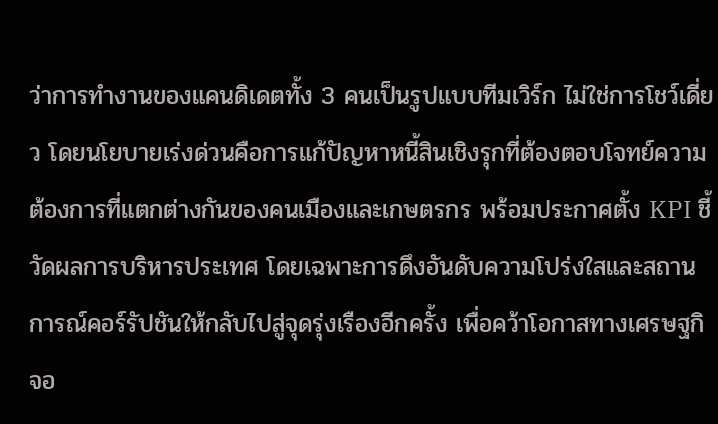ว่าการทำงานของแคนดิเดตทั้ง 3 คนเป็นรูปแบบทีมเวิร์ก ไม่ใช่การโชว์เดี่ยว โดยนโยบายเร่งด่วนคือการแก้ปัญหาหนี้สินเชิงรุกที่ต้องตอบโจทย์ความต้องการที่แตกต่างกันของคนเมืองและเกษตรกร พร้อมประกาศตั้ง KPI ชี้วัดผลการบริหารประเทศ โดยเฉพาะการดึงอันดับความโปร่งใสและสถานการณ์คอร์รัปชันให้กลับไปสู่จุดรุ่งเรืองอีกครั้ง เพื่อคว้าโอกาสทางเศรษฐกิจอ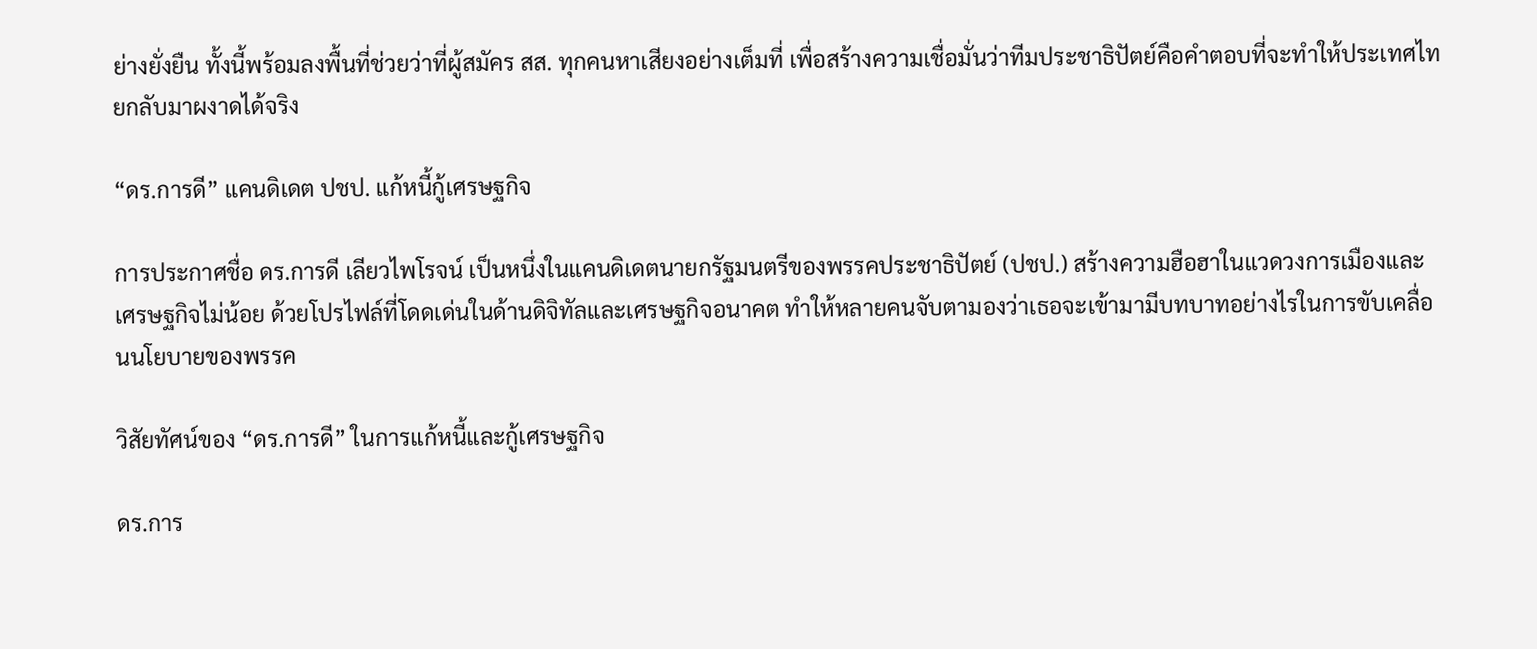ย่างยั่งยืน ทั้งนี้พร้อมลงพื้นที่ช่วยว่าที่ผู้สมัคร สส. ทุกคนหาเสียงอย่างเต็มที่ เพื่อสร้างความเชื่อมั่นว่าทีมประชาธิปัตย์คือคำตอบที่จะทำให้ประเทศไทยกลับมาผงาดได้จริง

“ดร.การดี” แคนดิเดต ปชป. แก้หนี้กู้เศรษฐกิจ

การประกาศชื่อ ดร.การดี เลียวไพโรจน์ เป็นหนึ่งในแคนดิเดตนายกรัฐมนตรีของพรรคประชาธิปัตย์ (ปชป.) สร้างความฮือฮาในแวดวงการเมืองและเศรษฐกิจไม่น้อย ด้วยโปรไฟล์ที่โดดเด่นในด้านดิจิทัลและเศรษฐกิจอนาคต ทำให้หลายคนจับตามองว่าเธอจะเข้ามามีบทบาทอย่างไรในการขับเคลื่อนนโยบายของพรรค

วิสัยทัศน์ของ “ดร.การดี” ในการแก้หนี้และกู้เศรษฐกิจ

ดร.การ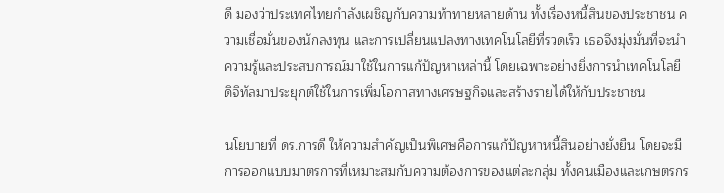ดี มองว่าประเทศไทยกำลังเผชิญกับความท้าทายหลายด้าน ทั้งเรื่องหนี้สินของประชาชน ความเชื่อมั่นของนักลงทุน และการเปลี่ยนแปลงทางเทคโนโลยีที่รวดเร็ว เธอจึงมุ่งมั่นที่จะนำความรู้และประสบการณ์มาใช้ในการแก้ปัญหาเหล่านี้ โดยเฉพาะอย่างยิ่งการนำเทคโนโลยีดิจิทัลมาประยุกต์ใช้ในการเพิ่มโอกาสทางเศรษฐกิจและสร้างรายได้ให้กับประชาชน

นโยบายที่ ดร.การดี ให้ความสำคัญเป็นพิเศษคือการแก้ปัญหาหนี้สินอย่างยั่งยืน โดยจะมีการออกแบบมาตรการที่เหมาะสมกับความต้องการของแต่ละกลุ่ม ทั้งคนเมืองและเกษตรกร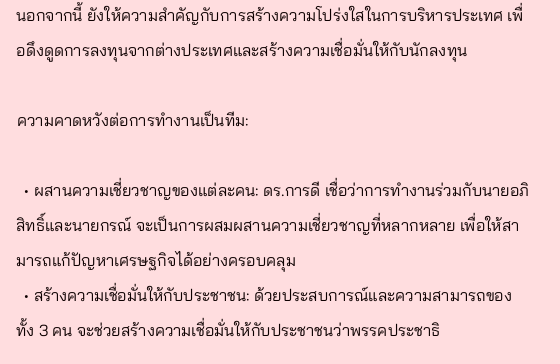นอกจากนี้ ยังให้ความสำคัญกับการสร้างความโปร่งใสในการบริหารประเทศ เพื่อดึงดูดการลงทุนจากต่างประเทศและสร้างความเชื่อมั่นให้กับนักลงทุน

ความคาดหวังต่อการทำงานเป็นทีม:

  • ผสานความเชี่ยวชาญของแต่ละคน: ดร.การดี เชื่อว่าการทำงานร่วมกับนายอภิสิทธิ์และนายกรณ์ จะเป็นการผสมผสานความเชี่ยวชาญที่หลากหลาย เพื่อให้สามารถแก้ปัญหาเศรษฐกิจได้อย่างครอบคลุม
  • สร้างความเชื่อมั่นให้กับประชาชน: ด้วยประสบการณ์และความสามารถของทั้ง 3 คน จะช่วยสร้างความเชื่อมั่นให้กับประชาชนว่าพรรคประชาธิ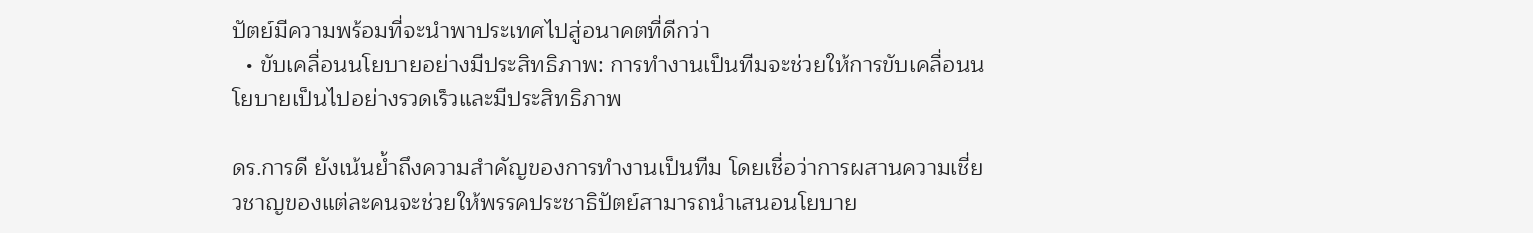ปัตย์มีความพร้อมที่จะนำพาประเทศไปสู่อนาคตที่ดีกว่า
  • ขับเคลื่อนนโยบายอย่างมีประสิทธิภาพ: การทำงานเป็นทีมจะช่วยให้การขับเคลื่อนนโยบายเป็นไปอย่างรวดเร็วและมีประสิทธิภาพ

ดร.การดี ยังเน้นย้ำถึงความสำคัญของการทำงานเป็นทีม โดยเชื่อว่าการผสานความเชี่ยวชาญของแต่ละคนจะช่วยให้พรรคประชาธิปัตย์สามารถนำเสนอนโยบาย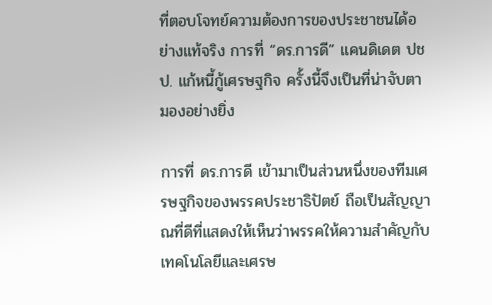ที่ตอบโจทย์ความต้องการของประชาชนได้อย่างแท้จริง การที่ “ดร.การดี” แคนดิเดต ปชป. แก้หนี้กู้เศรษฐกิจ ครั้งนี้จึงเป็นที่น่าจับตามองอย่างยิ่ง

การที่ ดร.การดี เข้ามาเป็นส่วนหนึ่งของทีมเศรษฐกิจของพรรคประชาธิปัตย์ ถือเป็นสัญญาณที่ดีที่แสดงให้เห็นว่าพรรคให้ความสำคัญกับเทคโนโลยีและเศรษ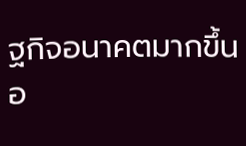ฐกิจอนาคตมากขึ้น อ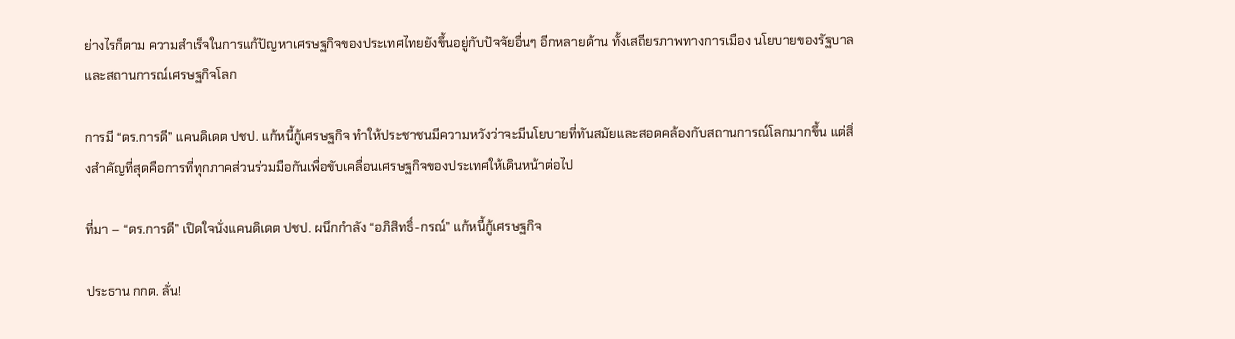ย่างไรก็ตาม ความสำเร็จในการแก้ปัญหาเศรษฐกิจของประเทศไทยยังขึ้นอยู่กับปัจจัยอื่นๆ อีกหลายด้าน ทั้งเสถียรภาพทางการเมือง นโยบายของรัฐบาล และสถานการณ์เศรษฐกิจโลก

การมี “ดร.การดี” แคนดิเดต ปชป. แก้หนี้กู้เศรษฐกิจ ทำให้ประชาชนมีความหวังว่าจะมีนโยบายที่ทันสมัยและสอดคล้องกับสถานการณ์โลกมากขึ้น แต่สิ่งสำคัญที่สุดคือการที่ทุกภาคส่วนร่วมมือกันเพื่อขับเคลื่อนเศรษฐกิจของประเทศให้เดินหน้าต่อไป

ที่มา – “ดร.การดี” เปิดใจนั่งแคนดิเดต ปชป. ผนึกกำลัง “อภิสิทธิ์-กรณ์” แก้หนี้กู้เศรษฐกิจ

ประธาน กกต. ลั่น!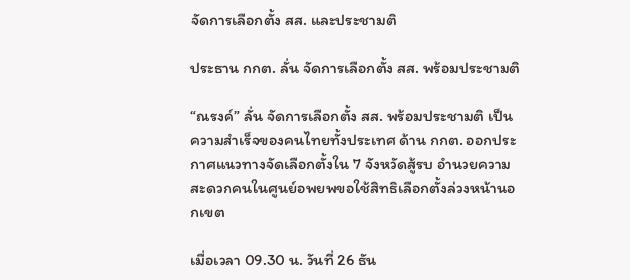จัดการเลือกตั้ง สส. และประชามติ

ประธาน กกต. ลั่น จัดการเลือกตั้ง สส. พร้อมประชามติ

“ณรงค์” ลั่น จัดการเลือกตั้ง สส. พร้อมประชามติ เป็นความสำเร็จของคนไทยทั้งประเทศ ด้าน กกต. ออกประกาศแนวทางจัดเลือกตั้งใน 7 จังหวัดสู้รบ อำนวยความสะดวกคนในศูนย์อพยพขอใช้สิทธิเลือกตั้งล่วงหน้านอกเขต

เมื่อเวลา 09.30 น. วันที่ 26 ธัน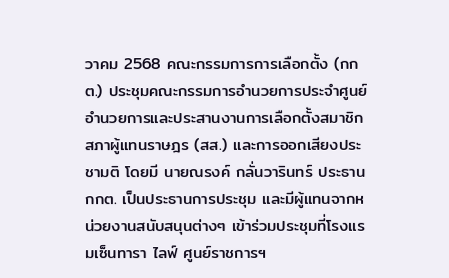วาคม 2568 คณะกรรมการการเลือกตั้ง (กกต.) ประชุมคณะกรรมการอำนวยการประจำศูนย์อำนวยการและประสานงานการเลือกตั้งสมาชิกสภาผู้แทนราษฎร (สส.) และการออกเสียงประชามติ โดยมี นายณรงค์ กลั่นวารินทร์ ประธาน กกต. เป็นประธานการประชุม และมีผู้แทนจากหน่วยงานสนับสนุนต่างๆ เข้าร่วมประชุมที่โรงแรมเซ็นทารา ไลฟ์ ศูนย์ราชการฯ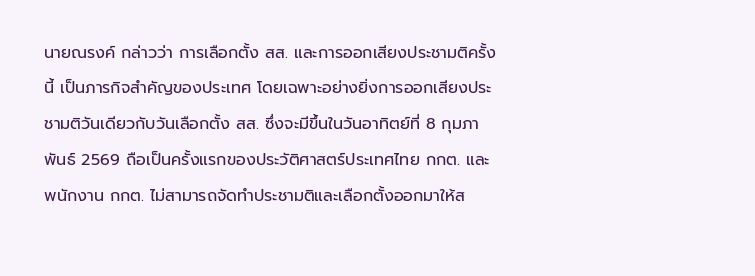นายณรงค์ กล่าวว่า การเลือกตั้ง สส. และการออกเสียงประชามติครั้งนี้ เป็นภารกิจสำคัญของประเทศ โดยเฉพาะอย่างยิ่งการออกเสียงประชามติวันเดียวกับวันเลือกตั้ง สส. ซึ่งจะมีขึ้นในวันอาทิตย์ที่ 8 กุมภาพันธ์ 2569 ถือเป็นครั้งแรกของประวัติศาสตร์ประเทศไทย กกต. และพนักงาน กกต. ไม่สามารถจัดทำประชามติและเลือกตั้งออกมาให้ส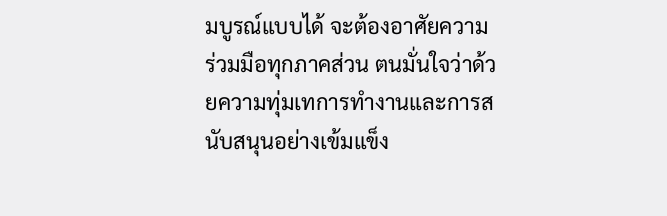มบูรณ์แบบได้ จะต้องอาศัยความร่วมมือทุกภาคส่วน ตนมั่นใจว่าด้วยความทุ่มเทการทำงานและการสนับสนุนอย่างเข้มแข็ง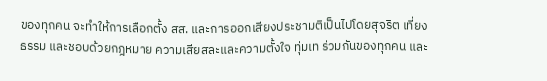ของทุกคน จะทำให้การเลือกตั้ง สส. และการออกเสียงประชามติเป็นไปโดยสุจริต เที่ยงธรรม และชอบด้วยกฎหมาย ความเสียสละและความตั้งใจ ทุ่มเท ร่วมกันของทุกคน และ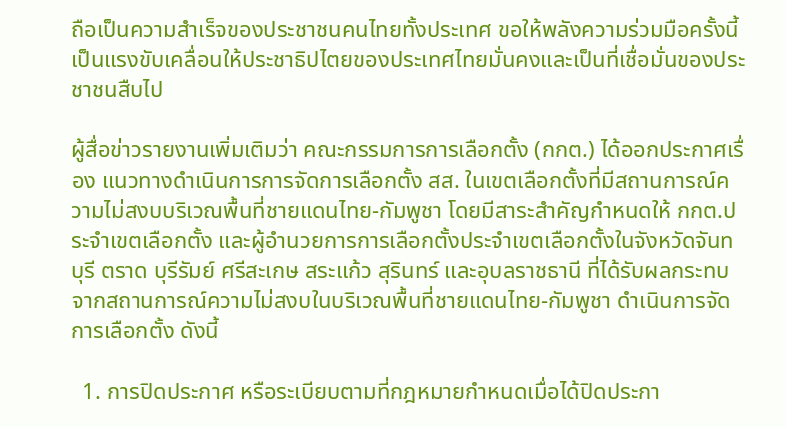ถือเป็นความสำเร็จของประชาชนคนไทยทั้งประเทศ ขอให้พลังความร่วมมือครั้งนี้เป็นแรงขับเคลื่อนให้ประชาธิปไตยของประเทศไทยมั่นคงและเป็นที่เชื่อมั่นของประชาชนสืบไป

ผู้สื่อข่าวรายงานเพิ่มเติมว่า คณะกรรมการการเลือกตั้ง (กกต.) ได้ออกประกาศเรื่อง แนวทางดำเนินการการจัดการเลือกตั้ง สส. ในเขตเลือกตั้งที่มีสถานการณ์ความไม่สงบบริเวณพื้นที่ชายแดนไทย-กัมพูชา โดยมีสาระสำคัญกำหนดให้ กกต.ประจำเขตเลือกตั้ง และผู้อำนวยการการเลือกตั้งประจำเขตเลือกตั้งในจังหวัดจันทบุรี ตราด บุรีรัมย์ ศรีสะเกษ สระแก้ว สุรินทร์ และอุบลราชธานี ที่ได้รับผลกระทบจากสถานการณ์ความไม่สงบในบริเวณพื้นที่ชายแดนไทย-กัมพูชา ดำเนินการจัดการเลือกตั้ง ดังนี้

  1. การปิดประกาศ หรือระเบียบตามที่กฎหมายกำหนดเมื่อได้ปิดประกา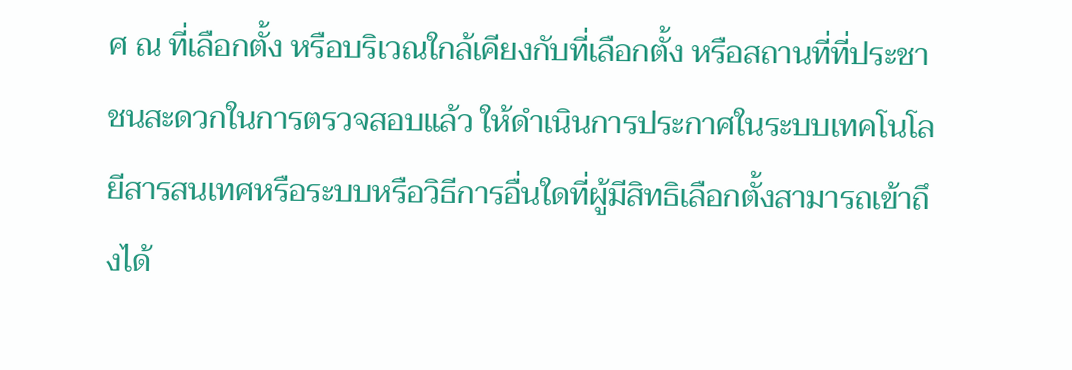ศ ณ ที่เลือกตั้ง หรือบริเวณใกล้เคียงกับที่เลือกตั้ง หรือสถานที่ที่ประชาชนสะดวกในการตรวจสอบแล้ว ให้ดำเนินการประกาศในระบบเทคโนโลยีสารสนเทศหรือระบบหรือวิธีการอื่นใดที่ผู้มีสิทธิเลือกตั้งสามารถเข้าถึงได้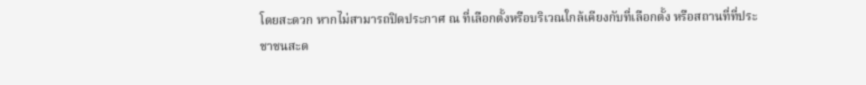โดยสะดวก หากไม่สามารถปิดประกาศ ณ ที่เลือกตั้งหรือบริเวณใกล้เคียงกับที่เลือกตั้ง หรือสถานที่ที่ประชาชนสะด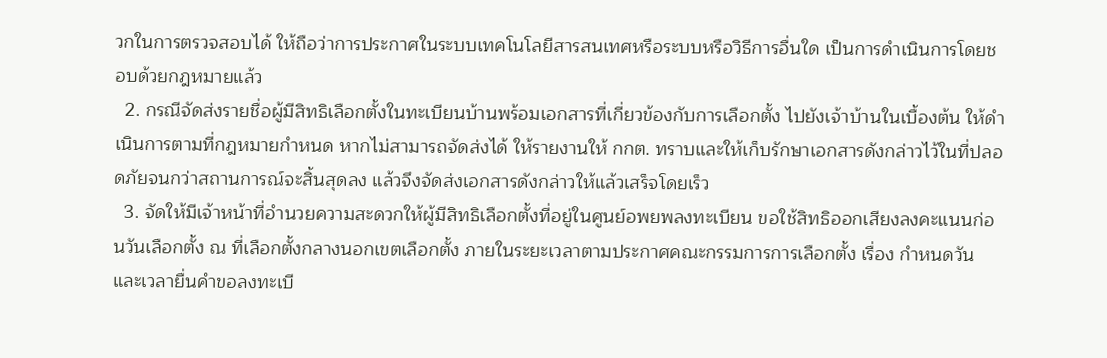วกในการตรวจสอบได้ ให้ถือว่าการประกาศในระบบเทคโนโลยีสารสนเทศหรือระบบหรือวิธีการอื่นใด เป็นการดำเนินการโดยชอบด้วยกฎหมายแล้ว
  2. กรณีจัดส่งรายชื่อผู้มีสิทธิเลือกตั้งในทะเบียนบ้านพร้อมเอกสารที่เกี่ยวข้องกับการเลือกตั้ง ไปยังเจ้าบ้านในเบื้องต้น ให้ดำเนินการตามที่กฎหมายกำหนด หากไม่สามารถจัดส่งได้ ให้รายงานให้ กกต. ทราบและให้เก็บรักษาเอกสารดังกล่าวไว้ในที่ปลอดภัยจนกว่าสถานการณ์จะสิ้นสุดลง แล้วจึงจัดส่งเอกสารดังกล่าวให้แล้วเสร็จโดยเร็ว
  3. จัดให้มีเจ้าหน้าที่อำนวยความสะดวกให้ผู้มีสิทธิเลือกตั้งที่อยู่ในศูนย์อพยพลงทะเบียน ขอใช้สิทธิออกเสียงลงคะแนนก่อนวันเลือกตั้ง ณ ที่เลือกตั้งกลางนอกเขตเลือกตั้ง ภายในระยะเวลาตามประกาศคณะกรรมการการเลือกตั้ง เรื่อง กำหนดวัน และเวลายื่นคำขอลงทะเบี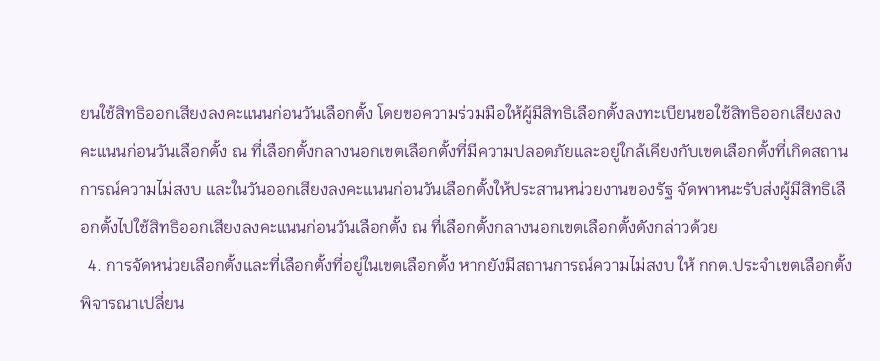ยนใช้สิทธิออกเสียงลงคะแนนก่อนวันเลือกตั้ง โดยขอความร่วมมือให้ผู้มีสิทธิเลือกตั้งลงทะเบียนขอใช้สิทธิออกเสียงลงคะแนนก่อนวันเลือกตั้ง ณ ที่เลือกตั้งกลางนอกเขตเลือกตั้งที่มีความปลอดภัยและอยู่ใกล้เคียงกับเขตเลือกตั้งที่เกิดสถานการณ์ความไม่สงบ และในวันออกเสียงลงคะแนนก่อนวันเลือกตั้งให้ประสานหน่วยงานของรัฐ จัดพาหนะรับส่งผู้มีสิทธิเลือกตั้งไปใช้สิทธิออกเสียงลงคะแนนก่อนวันเลือกตั้ง ณ ที่เลือกตั้งกลางนอกเขตเลือกตั้งดังกล่าวด้วย
  4. การจัดหน่วยเลือกตั้งและที่เลือกตั้งที่อยู่ในเขตเลือกตั้ง หากยังมีสถานการณ์ความไม่สงบ ให้ กกต.ประจำเขตเลือกตั้ง พิจารณาเปลี่ยน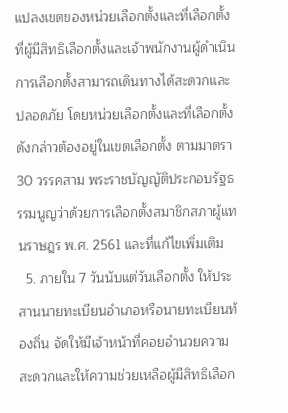แปลงเขตของหน่วยเลือกตั้งและที่เลือกตั้ง ที่ผู้มีสิทธิเลือกตั้งและเจ้าพนักงานผู้ดำเนินการเลือกตั้งสามารถเดินทางได้สะดวกและปลอดภัย โดยหน่วยเลือกตั้งและที่เลือกตั้งดังกล่าวต้องอยู่ในเขตเลือกตั้ง ตามมาตรา 30 วรรคสาม พระราชบัญญัติประกอบรัฐธรรมนูญว่าด้วยการเลือกตั้งสมาชิกสภาผู้แทนราษฎร พ.ศ. 2561 และที่แก้ไขเพิ่มเติม
  5. ภายใน 7 วันนับแต่วันเลือกตั้ง ให้ประสานนายทะเบียนอำเภอหรือนายทะเบียนท้องถิ่น จัดให้มีเจ้าหน้าที่คอยอำนวยความสะดวกและให้ความช่วยเหลือผู้มีสิทธิเลือก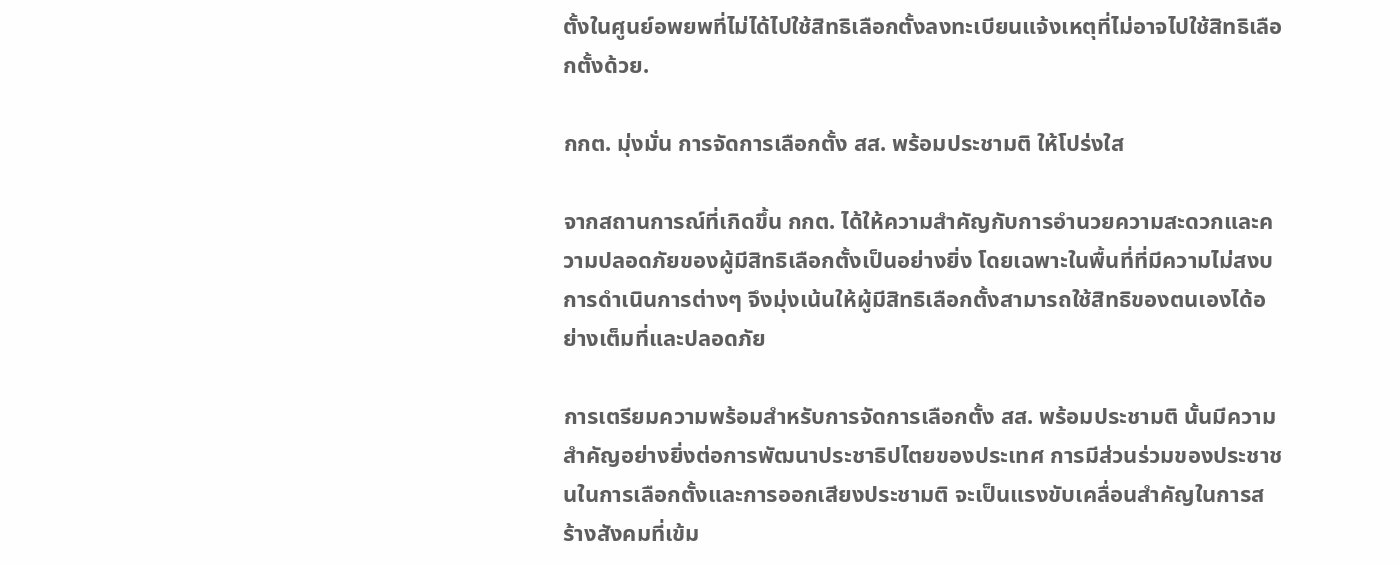ตั้งในศูนย์อพยพที่ไม่ได้ไปใช้สิทธิเลือกตั้งลงทะเบียนแจ้งเหตุที่ไม่อาจไปใช้สิทธิเลือกตั้งด้วย.

กกต. มุ่งมั่น การจัดการเลือกตั้ง สส. พร้อมประชามติ ให้โปร่งใส

จากสถานการณ์ที่เกิดขึ้น กกต. ได้ให้ความสำคัญกับการอำนวยความสะดวกและความปลอดภัยของผู้มีสิทธิเลือกตั้งเป็นอย่างยิ่ง โดยเฉพาะในพื้นที่ที่มีความไม่สงบ การดำเนินการต่างๆ จึงมุ่งเน้นให้ผู้มีสิทธิเลือกตั้งสามารถใช้สิทธิของตนเองได้อย่างเต็มที่และปลอดภัย

การเตรียมความพร้อมสำหรับการจัดการเลือกตั้ง สส. พร้อมประชามติ นั้นมีความสำคัญอย่างยิ่งต่อการพัฒนาประชาธิปไตยของประเทศ การมีส่วนร่วมของประชาชนในการเลือกตั้งและการออกเสียงประชามติ จะเป็นแรงขับเคลื่อนสำคัญในการสร้างสังคมที่เข้ม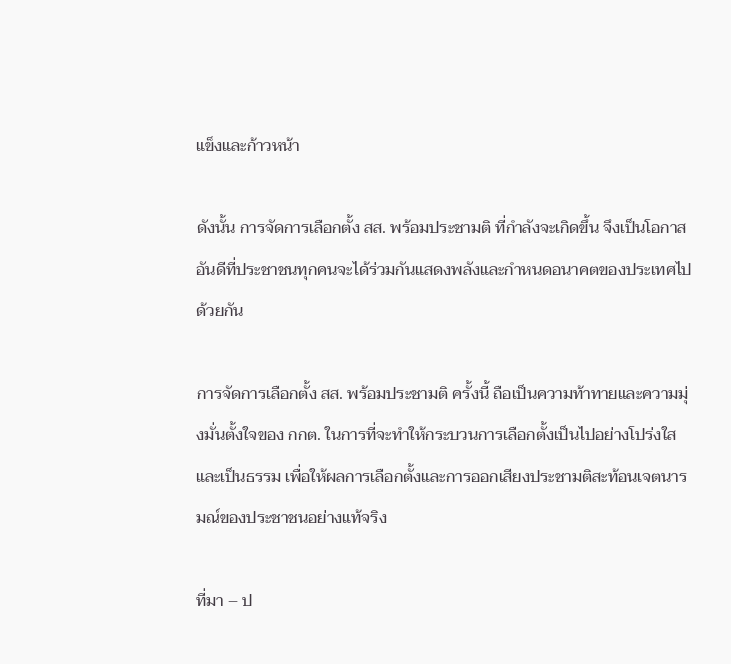แข็งและก้าวหน้า

ดังนั้น การจัดการเลือกตั้ง สส. พร้อมประชามติ ที่กำลังจะเกิดขึ้น จึงเป็นโอกาสอันดีที่ประชาชนทุกคนจะได้ร่วมกันแสดงพลังและกำหนดอนาคตของประเทศไปด้วยกัน

การจัดการเลือกตั้ง สส. พร้อมประชามติ ครั้งนี้ ถือเป็นความท้าทายและความมุ่งมั่นตั้งใจของ กกต. ในการที่จะทำให้กระบวนการเลือกตั้งเป็นไปอย่างโปร่งใสและเป็นธรรม เพื่อให้ผลการเลือกตั้งและการออกเสียงประชามติสะท้อนเจตนารมณ์ของประชาชนอย่างแท้จริง

ที่มา – ป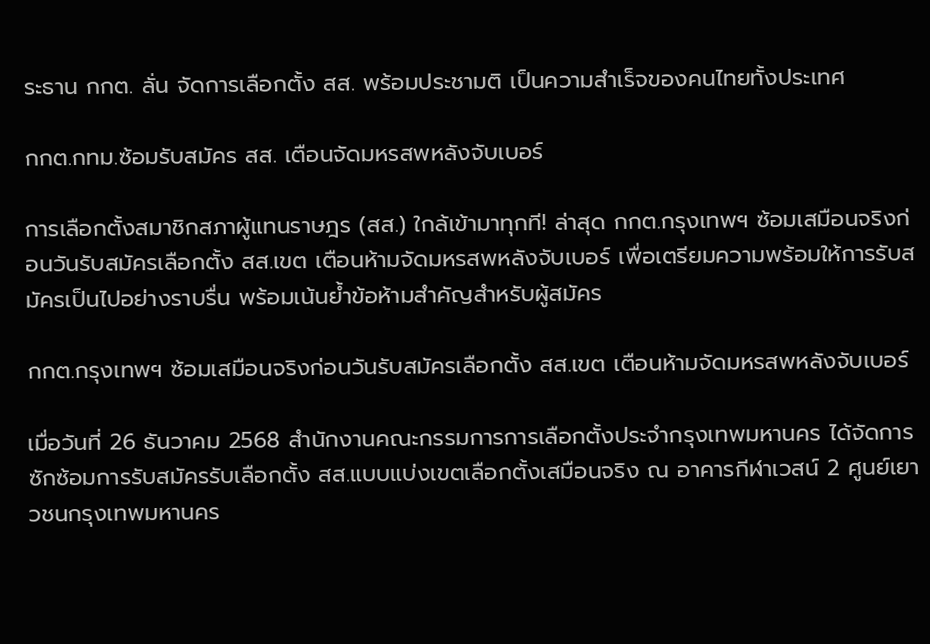ระธาน กกต. ลั่น จัดการเลือกตั้ง สส. พร้อมประชามติ เป็นความสำเร็จของคนไทยทั้งประเทศ

กกต.กทม.ซ้อมรับสมัคร สส. เตือนจัดมหรสพหลังจับเบอร์

การเลือกตั้งสมาชิกสภาผู้แทนราษฎร (สส.) ใกล้เข้ามาทุกที! ล่าสุด กกต.กรุงเทพฯ ซ้อมเสมือนจริงก่อนวันรับสมัครเลือกตั้ง สส.เขต เตือนห้ามจัดมหรสพหลังจับเบอร์ เพื่อเตรียมความพร้อมให้การรับสมัครเป็นไปอย่างราบรื่น พร้อมเน้นย้ำข้อห้ามสำคัญสำหรับผู้สมัคร

กกต.กรุงเทพฯ ซ้อมเสมือนจริงก่อนวันรับสมัครเลือกตั้ง สส.เขต เตือนห้ามจัดมหรสพหลังจับเบอร์

เมื่อวันที่ 26 ธันวาคม 2568 สำนักงานคณะกรรมการการเลือกตั้งประจำกรุงเทพมหานคร ได้จัดการซักซ้อมการรับสมัครรับเลือกตั้ง สส.แบบแบ่งเขตเลือกตั้งเสมือนจริง ณ อาคารกีฬาเวสน์ 2 ศูนย์เยาวชนกรุงเทพมหานคร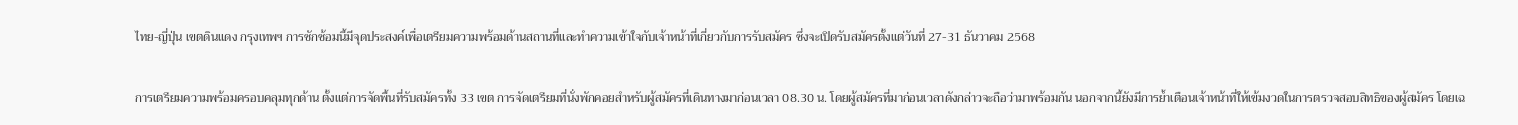ไทย-ญี่ปุ่น เขตดินแดง กรุงเทพฯ การซักซ้อมนี้มีจุดประสงค์เพื่อเตรียมความพร้อมด้านสถานที่และทำความเข้าใจกับเจ้าหน้าที่เกี่ยวกับการรับสมัคร ซึ่งจะเปิดรับสมัครตั้งแต่วันที่ 27-31 ธันวาคม 2568

การเตรียมความพร้อมครอบคลุมทุกด้าน ตั้งแต่การจัดพื้นที่รับสมัครทั้ง 33 เขต การจัดเตรียมที่นั่งพักคอยสำหรับผู้สมัครที่เดินทางมาก่อนเวลา 08.30 น. โดยผู้สมัครที่มาก่อนเวลาดังกล่าวจะถือว่ามาพร้อมกัน นอกจากนี้ยังมีการย้ำเตือนเจ้าหน้าที่ให้เข้มงวดในการตรวจสอบสิทธิของผู้สมัคร โดยเฉ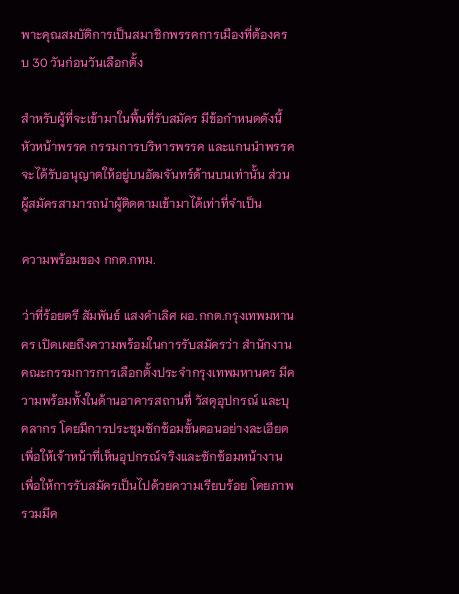พาะคุณสมบัติการเป็นสมาชิกพรรคการเมืองที่ต้องครบ 30 วันก่อนวันเลือกตั้ง

สำหรับผู้ที่จะเข้ามาในพื้นที่รับสมัคร มีข้อกำหนดดังนี้ หัวหน้าพรรค กรรมการบริหารพรรค และแกนนำพรรค จะได้รับอนุญาตให้อยู่บนอัฒจันทร์ด้านบนเท่านั้น ส่วนผู้สมัครสามารถนำผู้ติดตามเข้ามาได้เท่าที่จำเป็น

ความพร้อมของ กกต.กทม.

ว่าที่ร้อยตรี สัมพันธ์ แสงคำเลิศ ผอ.กกต.กรุงเทพมหานคร เปิดเผยถึงความพร้อมในการรับสมัครว่า สำนักงานคณะกรรมการการเลือกตั้งประจำกรุงเทพมหานคร มีความพร้อมทั้งในด้านอาคารสถานที่ วัสดุอุปกรณ์ และบุคลากร โดยมีการประชุมซักซ้อมขั้นตอนอย่างละเอียดเพื่อให้เจ้าหน้าที่เห็นอุปกรณ์จริงและซักซ้อมหน้างาน เพื่อให้การรับสมัครเป็นไปด้วยความเรียบร้อย โดยภาพรวมมีค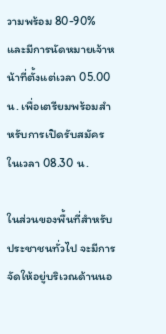วามพร้อม 80-90% และมีการนัดหมายเจ้าหน้าที่ตั้งแต่เวลา 05.00 น. เพื่อเตรียมพร้อมสำหรับการเปิดรับสมัครในเวลา 08.30 น.

ในส่วนของพื้นที่สำหรับประชาชนทั่วไป จะมีการจัดให้อยู่บริเวณด้านนอ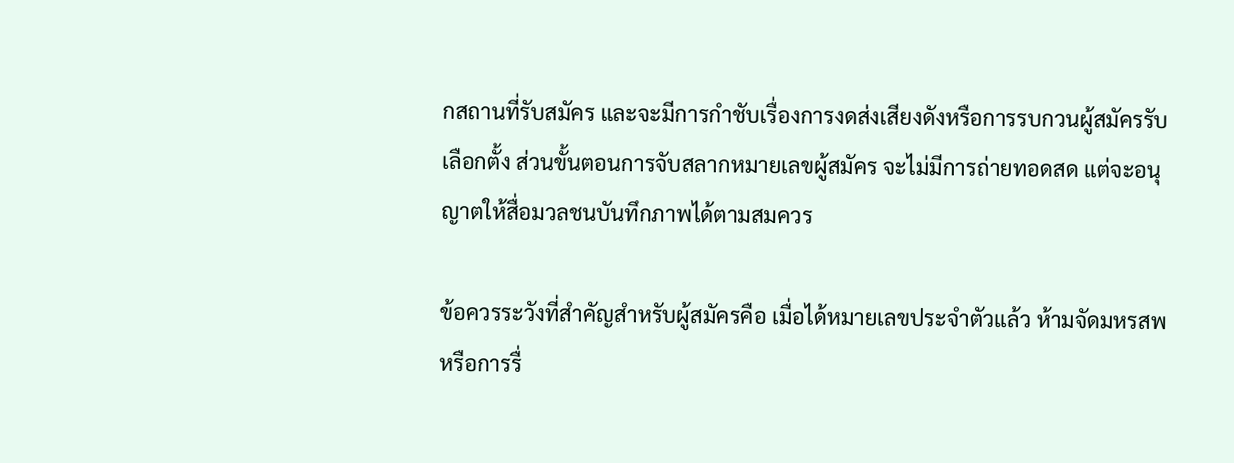กสถานที่รับสมัคร และจะมีการกำชับเรื่องการงดส่งเสียงดังหรือการรบกวนผู้สมัครรับเลือกตั้ง ส่วนขั้นตอนการจับสลากหมายเลขผู้สมัคร จะไม่มีการถ่ายทอดสด แต่จะอนุญาตให้สื่อมวลชนบันทึกภาพได้ตามสมควร

ข้อควรระวังที่สำคัญสำหรับผู้สมัครคือ เมื่อได้หมายเลขประจำตัวแล้ว ห้ามจัดมหรสพหรือการรื่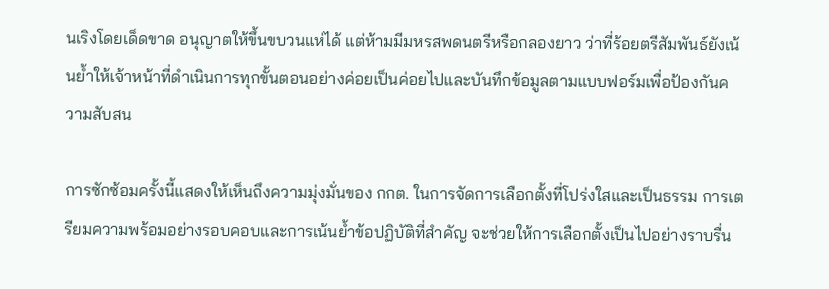นเริงโดยเด็ดขาด อนุญาตให้ขึ้นขบวนแห่ได้ แต่ห้ามมีมหรสพดนตรีหรือกลองยาว ว่าที่ร้อยตรีสัมพันธ์ยังเน้นย้ำให้เจ้าหน้าที่ดำเนินการทุกขั้นตอนอย่างค่อยเป็นค่อยไปและบันทึกข้อมูลตามแบบฟอร์มเพื่อป้องกันความสับสน

การซักซ้อมครั้งนี้แสดงให้เห็นถึงความมุ่งมั่นของ กกต. ในการจัดการเลือกตั้งที่โปร่งใสและเป็นธรรม การเตรียมความพร้อมอย่างรอบคอบและการเน้นย้ำข้อปฏิบัติที่สำคัญ จะช่วยให้การเลือกตั้งเป็นไปอย่างราบรื่น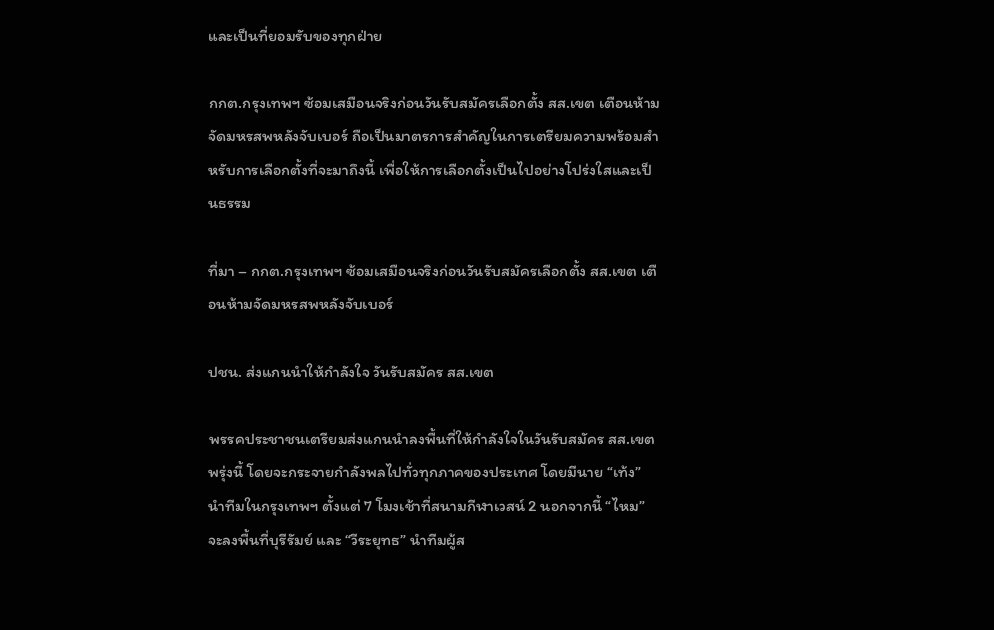และเป็นที่ยอมรับของทุกฝ่าย

กกต.กรุงเทพฯ ซ้อมเสมือนจริงก่อนวันรับสมัครเลือกตั้ง สส.เขต เตือนห้ามจัดมหรสพหลังจับเบอร์ ถือเป็นมาตรการสำคัญในการเตรียมความพร้อมสำหรับการเลือกตั้งที่จะมาถึงนี้ เพื่อให้การเลือกตั้งเป็นไปอย่างโปร่งใสและเป็นธรรม

ที่มา – กกต.กรุงเทพฯ ซ้อมเสมือนจริงก่อนวันรับสมัครเลือกตั้ง สส.เขต เตือนห้ามจัดมหรสพหลังจับเบอร์

ปชน. ส่งแกนนำให้กำลังใจ วันรับสมัคร สส.เขต

พรรคประชาชนเตรียมส่งแกนนำลงพื้นที่ให้กำลังใจในวันรับสมัคร สส.เขตพรุ่งนี้ โดยจะกระจายกำลังพลไปทั่วทุกภาคของประเทศ โดยมีนาย “เท้ง” นำทีมในกรุงเทพฯ ตั้งแต่ 7 โมงเช้าที่สนามกีฬาเวสน์ 2 นอกจากนี้ “ไหม” จะลงพื้นที่บุรีรัมย์ และ “วีระยุทธ” นำทีมผู้ส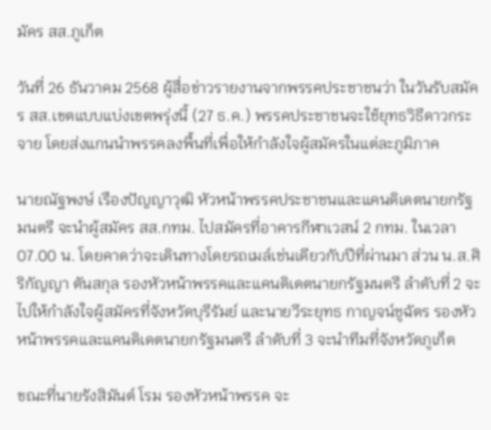มัคร สส.ภูเก็ต

วันที่ 26 ธันวาคม 2568 ผู้สื่อข่าวรายงานจากพรรคประชาชนว่า ในวันรับสมัคร สส.เขตแบบแบ่งเขตพรุ่งนี้ (27 ธ.ค.) พรรคประชาชนจะใช้ยุทธวิธีดาวกระจาย โดยส่งแกนนำพรรคลงพื้นที่เพื่อให้กำลังใจผู้สมัครในแต่ละภูมิภาค

นายณัฐพงษ์ เรืองปัญญาวุฒิ หัวหน้าพรรคประชาชนและแคนดิเดตนายกรัฐมนตรี จะนำผู้สมัคร สส.กทม. ไปสมัครที่อาคารกีฬาเวสน์ 2 กทม. ในเวลา 07.00 น. โดยคาดว่าจะเดินทางโดยรถเมล์เช่นเดียวกับปีที่ผ่านมา ส่วน น.ส.ศิริกัญญา ตันสกุล รองหัวหน้าพรรคและแคนดิเดตนายกรัฐมนตรี ลำดับที่ 2 จะไปให้กำลังใจผู้สมัครที่จังหวัดบุรีรัมย์ และนายวีระยุทธ กาญจน์ชูฉัตร รองหัวหน้าพรรคและแคนดิเดตนายกรัฐมนตรี ลำดับที่ 3 จะนำทีมที่จังหวัดภูเก็ต

ขณะที่นายรังสิมันต์ โรม รองหัวหน้าพรรค จะ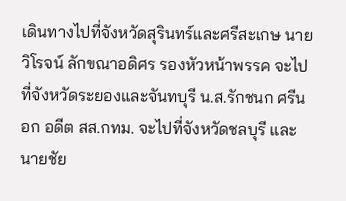เดินทางไปที่จังหวัดสุรินทร์และศรีสะเกษ นายวิโรจน์ ลักขณาอดิศร รองหัวหน้าพรรค จะไปที่จังหวัดระยองและจันทบุรี น.ส.รักชนก ศรีนอก อดีต สส.กทม. จะไปที่จังหวัดชลบุรี และนายชัย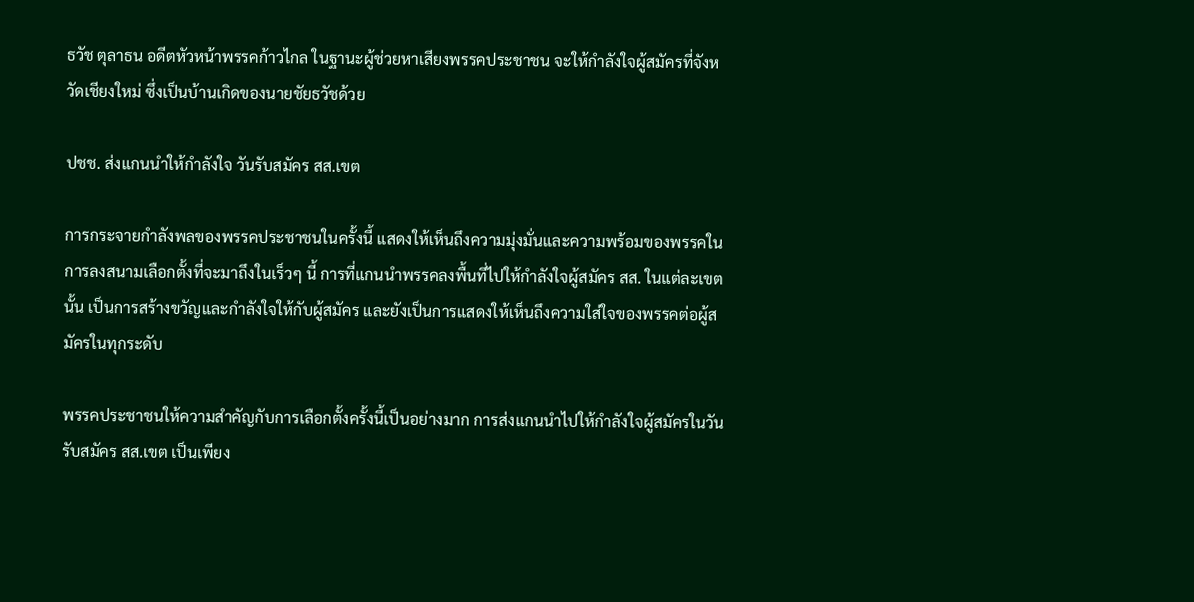ธวัช ตุลาธน อดีตหัวหน้าพรรคก้าวไกล ในฐานะผู้ช่วยหาเสียงพรรคประชาชน จะให้กำลังใจผู้สมัครที่จังหวัดเชียงใหม่ ซึ่งเป็นบ้านเกิดของนายชัยธวัชด้วย

ปชช. ส่งแกนนำให้กำลังใจ วันรับสมัคร สส.เขต

การกระจายกำลังพลของพรรคประชาชนในครั้งนี้ แสดงให้เห็นถึงความมุ่งมั่นและความพร้อมของพรรคในการลงสนามเลือกตั้งที่จะมาถึงในเร็วๆ นี้ การที่แกนนำพรรคลงพื้นที่ไปให้กำลังใจผู้สมัคร สส. ในแต่ละเขตนั้น เป็นการสร้างขวัญและกำลังใจให้กับผู้สมัคร และยังเป็นการแสดงให้เห็นถึงความใส่ใจของพรรคต่อผู้สมัครในทุกระดับ

พรรคประชาชนให้ความสำคัญกับการเลือกตั้งครั้งนี้เป็นอย่างมาก การส่งแกนนำไปให้กำลังใจผู้สมัครในวันรับสมัคร สส.เขต เป็นเพียง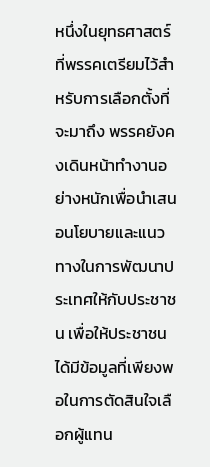หนึ่งในยุทธศาสตร์ที่พรรคเตรียมไว้สำหรับการเลือกตั้งที่จะมาถึง พรรคยังคงเดินหน้าทำงานอย่างหนักเพื่อนำเสนอนโยบายและแนวทางในการพัฒนาประเทศให้กับประชาชน เพื่อให้ประชาชนได้มีข้อมูลที่เพียงพอในการตัดสินใจเลือกผู้แทน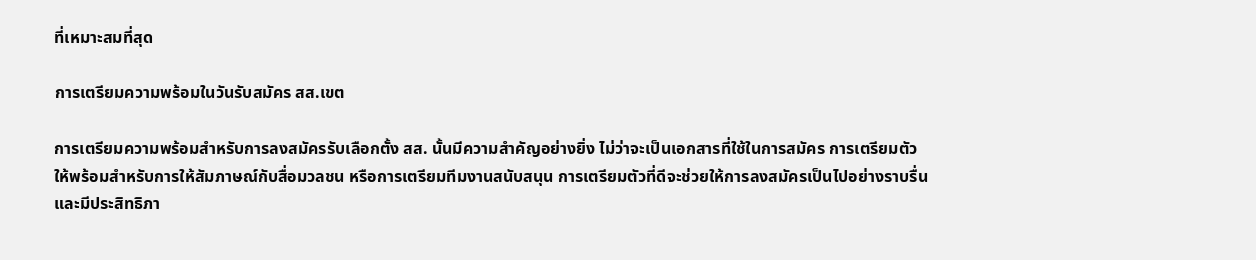ที่เหมาะสมที่สุด

การเตรียมความพร้อมในวันรับสมัคร สส.เขต

การเตรียมความพร้อมสำหรับการลงสมัครรับเลือกตั้ง สส. นั้นมีความสำคัญอย่างยิ่ง ไม่ว่าจะเป็นเอกสารที่ใช้ในการสมัคร การเตรียมตัวให้พร้อมสำหรับการให้สัมภาษณ์กับสื่อมวลชน หรือการเตรียมทีมงานสนับสนุน การเตรียมตัวที่ดีจะช่วยให้การลงสมัครเป็นไปอย่างราบรื่นและมีประสิทธิภา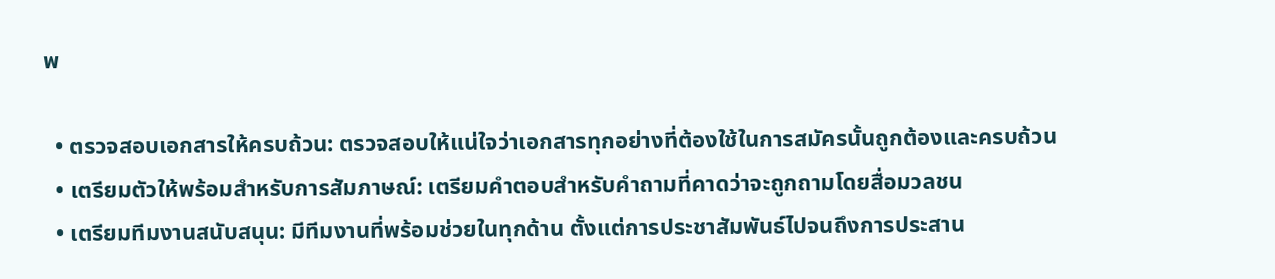พ

  • ตรวจสอบเอกสารให้ครบถ้วน: ตรวจสอบให้แน่ใจว่าเอกสารทุกอย่างที่ต้องใช้ในการสมัครนั้นถูกต้องและครบถ้วน
  • เตรียมตัวให้พร้อมสำหรับการสัมภาษณ์: เตรียมคำตอบสำหรับคำถามที่คาดว่าจะถูกถามโดยสื่อมวลชน
  • เตรียมทีมงานสนับสนุน: มีทีมงานที่พร้อมช่วยในทุกด้าน ตั้งแต่การประชาสัมพันธ์ไปจนถึงการประสาน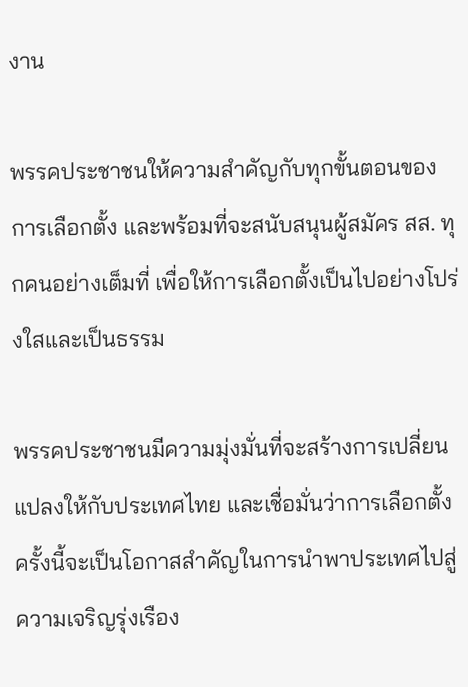งาน

พรรคประชาชนให้ความสำคัญกับทุกขั้นตอนของการเลือกตั้ง และพร้อมที่จะสนับสนุนผู้สมัคร สส. ทุกคนอย่างเต็มที่ เพื่อให้การเลือกตั้งเป็นไปอย่างโปร่งใสและเป็นธรรม

พรรคประชาชนมีความมุ่งมั่นที่จะสร้างการเปลี่ยนแปลงให้กับประเทศไทย และเชื่อมั่นว่าการเลือกตั้งครั้งนี้จะเป็นโอกาสสำคัญในการนำพาประเทศไปสู่ความเจริญรุ่งเรือง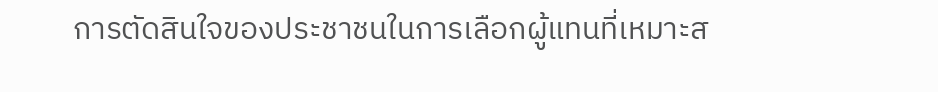การตัดสินใจของประชาชนในการเลือกผู้แทนที่เหมาะส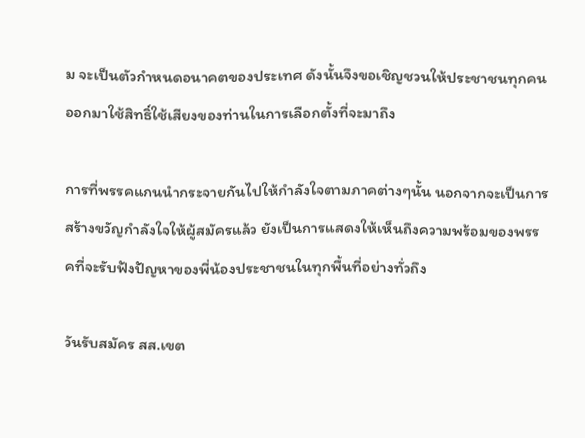ม จะเป็นตัวกำหนดอนาคตของประเทศ ดังนั้นจึงขอเชิญชวนให้ประชาชนทุกคนออกมาใช้สิทธิ์ใช้เสียงของท่านในการเลือกตั้งที่จะมาถึง

การที่พรรคแกนนำกระจายกันไปให้กำลังใจตามภาคต่างๆนั้น นอกจากจะเป็นการสร้างขวัญกำลังใจให้ผู้สมัครแล้ว ยังเป็นการแสดงให้เห็นถึงความพร้อมของพรรคที่จะรับฟังปัญหาของพี่น้องประชาชนในทุกพื้นที่อย่างทั่วถึง

วันรับสมัคร สส.เขต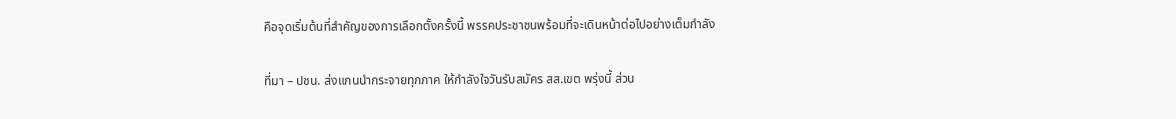คือจุดเริ่มต้นที่สำคัญของการเลือกตั้งครั้งนี้ พรรคประชาชนพร้อมที่จะเดินหน้าต่อไปอย่างเต็มกำลัง

ที่มา – ปชน. ส่งแกนนำกระจายทุกภาค ให้กำลังใจวันรับสมัคร สส.เขต พรุ่งนี้ ส่วน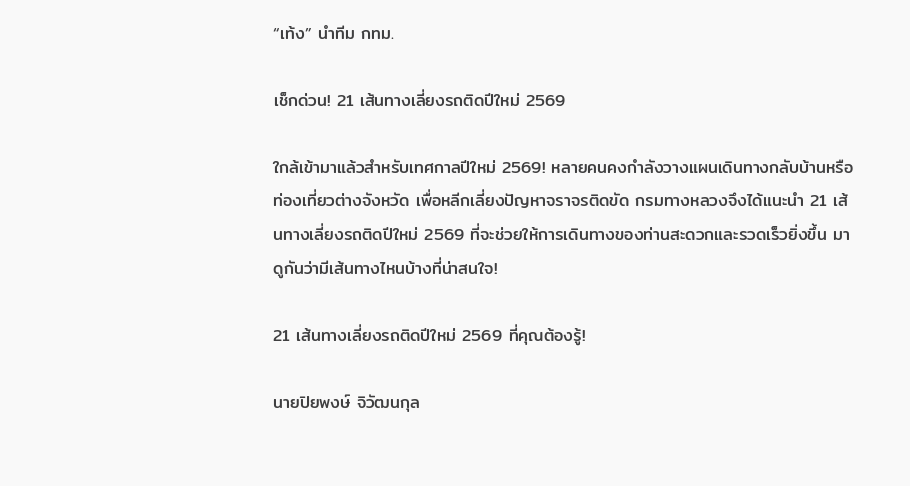“เท้ง” นำทีม กทม.

เช็กด่วน! 21 เส้นทางเลี่ยงรถติดปีใหม่ 2569

ใกล้เข้ามาแล้วสำหรับเทศกาลปีใหม่ 2569! หลายคนคงกำลังวางแผนเดินทางกลับบ้านหรือท่องเที่ยวต่างจังหวัด เพื่อหลีกเลี่ยงปัญหาจราจรติดขัด กรมทางหลวงจึงได้แนะนำ 21 เส้นทางเลี่ยงรถติดปีใหม่ 2569 ที่จะช่วยให้การเดินทางของท่านสะดวกและรวดเร็วยิ่งขึ้น มาดูกันว่ามีเส้นทางไหนบ้างที่น่าสนใจ!

21 เส้นทางเลี่ยงรถติดปีใหม่ 2569 ที่คุณต้องรู้!

นายปิยพงษ์ จิวัฒนกุล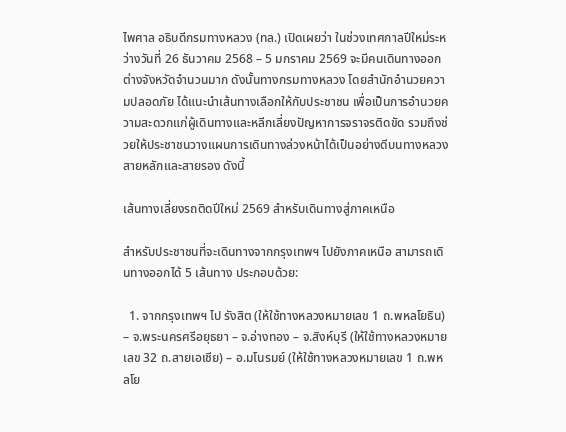ไพศาล อธิบดีกรมทางหลวง (ทล.) เปิดเผยว่า ในช่วงเทศกาลปีใหม่ระหว่างวันที่ 26 ธันวาคม 2568 – 5 มกราคม 2569 จะมีคนเดินทางออกต่างจังหวัดจำนวนมาก ดังนั้นทางกรมทางหลวง โดยสำนักอำนวยความปลอดภัย ได้แนะนำเส้นทางเลือกให้กับประชาชน เพื่อเป็นการอำนวยความสะดวกแก่ผู้เดินทางและหลีกเลี่ยงปัญหาการจราจรติดขัด รวมถึงช่วยให้ประชาชนวางแผนการเดินทางล่วงหน้าได้เป็นอย่างดีบนทางหลวงสายหลักและสายรอง ดังนี้

เส้นทางเลี่ยงรถติดปีใหม่ 2569 สำหรับเดินทางสู่ภาคเหนือ

สำหรับประชาชนที่จะเดินทางจากกรุงเทพฯ ไปยังภาคเหนือ สามารถเดินทางออกได้ 5 เส้นทาง ประกอบด้วย:

  1. จากกรุงเทพฯ ไป รังสิต (ให้ใช้ทางหลวงหมายเลข 1 ถ.พหลโยธิน) – จ.พระนครศรีอยุธยา – จ.อ่างทอง – จ.สิงห์บุรี (ให้ใช้ทางหลวงหมายเลข 32 ถ.สายเอเชีย) – อ.มโนรมย์ (ให้ใช้ทางหลวงหมายเลข 1 ถ.พหลโย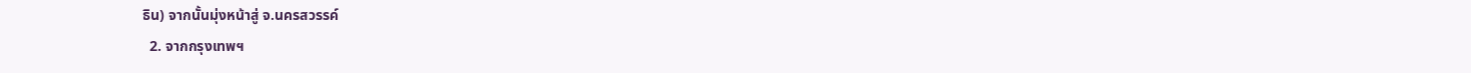ธิน) จากนั้นมุ่งหน้าสู่ จ.นครสวรรค์
  2. จากกรุงเทพฯ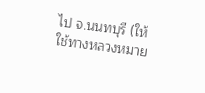ไป จ.นนทบุรี (ให้ใช้ทางหลวงหมาย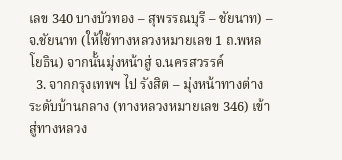เลข 340 บางบัวทอง – สุพรรณบุรี – ชัยนาท) – จ.ชัยนาท (ให้ใช้ทางหลวงหมายเลข 1 ถ.พหลโยธิน) จากนั้นมุ่งหน้าสู่ จ.นครสวรรค์
  3. จากกรุงเทพฯ ไป รังสิต – มุ่งหน้าทางต่างระดับบ้านกลาง (ทางหลวงหมายเลข 346) เข้าสู่ทางหลวง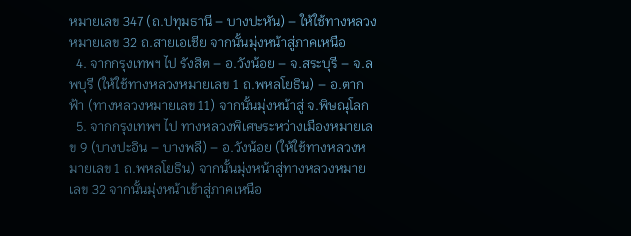หมายเลข 347 (ถ.ปทุมธานี – บางปะหัน) – ให้ใช้ทางหลวงหมายเลข 32 ถ.สายเอเชีย จากนั้นมุ่งหน้าสู่ภาคเหนือ
  4. จากกรุงเทพฯ ไป รังสิต – อ.วังน้อย – จ.สระบุรี – จ.ลพบุรี (ให้ใช้ทางหลวงหมายเลข 1 ถ.พหลโยธิน) – อ.ตากฟ้า (ทางหลวงหมายเลข 11) จากนั้นมุ่งหน้าสู่ จ.พิษณุโลก
  5. จากกรุงเทพฯ ไป ทางหลวงพิเศษระหว่างเมืองหมายเลข 9 (บางปะอิน – บางพลี) – อ.วังน้อย (ให้ใช้ทางหลวงหมายเลข 1 ถ.พหลโยธิน) จากนั้นมุ่งหน้าสู่ทางหลวงหมายเลข 32 จากนั้นมุ่งหน้าเข้าสู่ภาคเหนือ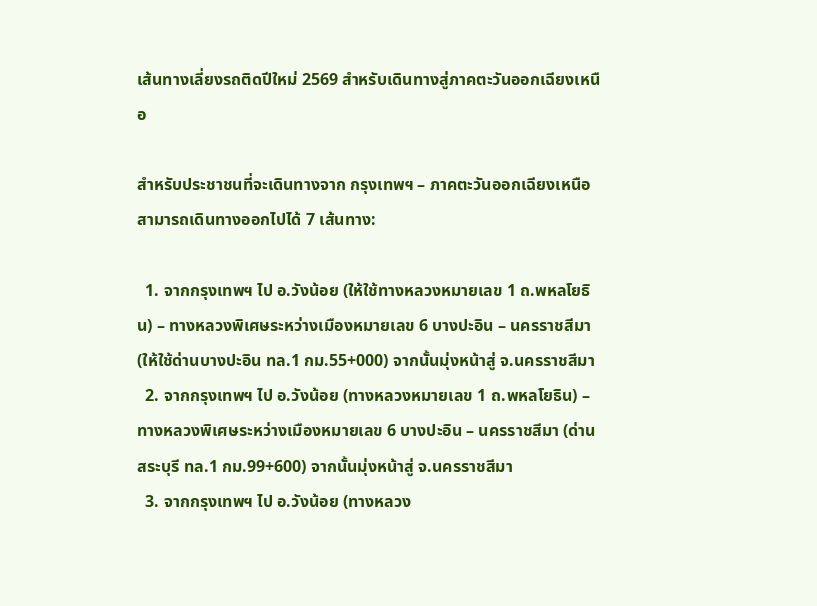เส้นทางเลี่ยงรถติดปีใหม่ 2569 สำหรับเดินทางสู่ภาคตะวันออกเฉียงเหนือ

สำหรับประชาชนที่จะเดินทางจาก กรุงเทพฯ – ภาคตะวันออกเฉียงเหนือ สามารถเดินทางออกไปได้ 7 เส้นทาง:

  1. จากกรุงเทพฯ ไป อ.วังน้อย (ให้ใช้ทางหลวงหมายเลข 1 ถ.พหลโยธิน) – ทางหลวงพิเศษระหว่างเมืองหมายเลข 6 บางปะอิน – นครราชสีมา (ให้ใช้ด่านบางปะอิน ทล.1 กม.55+000) จากนั้นมุ่งหน้าสู่ จ.นครราชสีมา
  2. จากกรุงเทพฯ ไป อ.วังน้อย (ทางหลวงหมายเลข 1 ถ.พหลโยธิน) – ทางหลวงพิเศษระหว่างเมืองหมายเลข 6 บางปะอิน – นครราชสีมา (ด่านสระบุรี ทล.1 กม.99+600) จากนั้นมุ่งหน้าสู่ จ.นครราชสีมา
  3. จากกรุงเทพฯ ไป อ.วังน้อย (ทางหลวง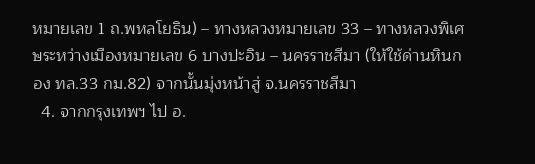หมายเลข 1 ถ.พหลโยธิน) – ทางหลวงหมายเลข 33 – ทางหลวงพิเศษระหว่างเมืองหมายเลข 6 บางปะอิน – นครราชสีมา (ให้ใช้ด่านหินกอง ทล.33 กม.82) จากนั้นมุ่งหน้าสู่ จ.นครราชสีมา
  4. จากกรุงเทพฯ ไป อ.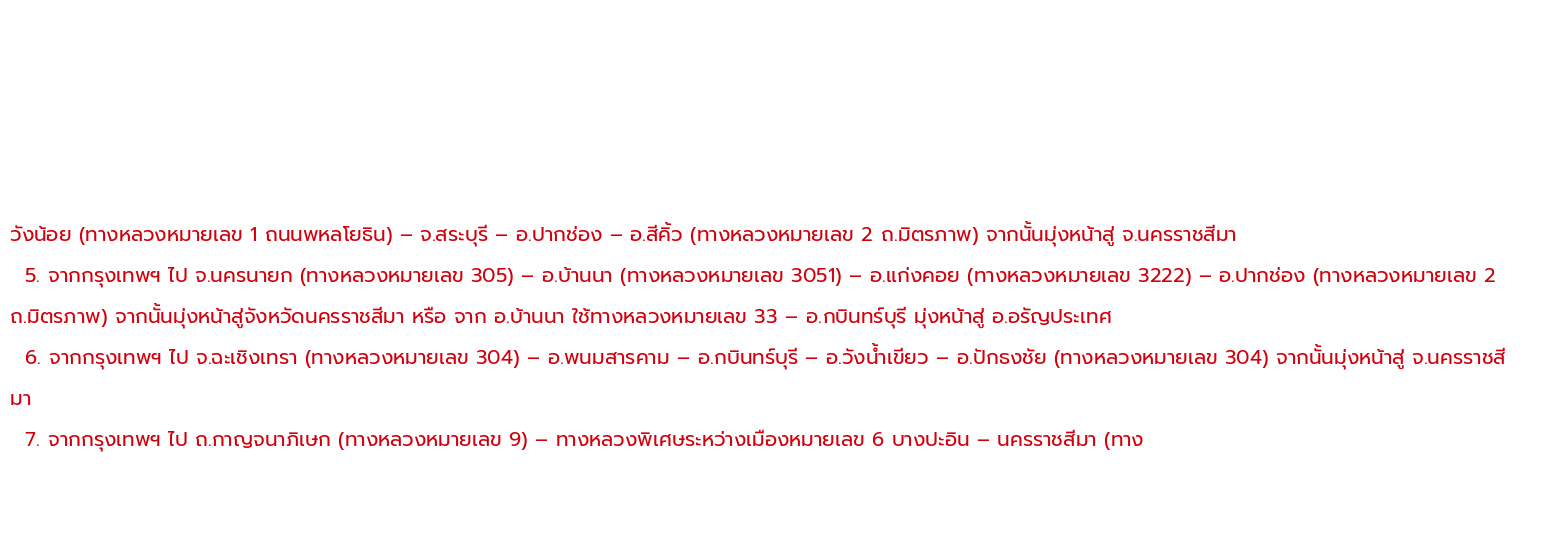วังน้อย (ทางหลวงหมายเลข 1 ถนนพหลโยธิน) – จ.สระบุรี – อ.ปากช่อง – อ.สีคิ้ว (ทางหลวงหมายเลข 2 ถ.มิตรภาพ) จากนั้นมุ่งหน้าสู่ จ.นครราชสีมา
  5. จากกรุงเทพฯ ไป จ.นครนายก (ทางหลวงหมายเลข 305) – อ.บ้านนา (ทางหลวงหมายเลข 3051) – อ.แก่งคอย (ทางหลวงหมายเลข 3222) – อ.ปากช่อง (ทางหลวงหมายเลข 2 ถ.มิตรภาพ) จากนั้นมุ่งหน้าสู่จังหวัดนครราชสีมา หรือ จาก อ.บ้านนา ใช้ทางหลวงหมายเลข 33 – อ.กบินทร์บุรี มุ่งหน้าสู่ อ.อรัญประเทศ
  6. จากกรุงเทพฯ ไป จ.ฉะเชิงเทรา (ทางหลวงหมายเลข 304) – อ.พนมสารคาม – อ.กบินทร์บุรี – อ.วังน้ำเขียว – อ.ปักธงชัย (ทางหลวงหมายเลข 304) จากนั้นมุ่งหน้าสู่ จ.นครราชสีมา
  7. จากกรุงเทพฯ ไป ถ.กาญจนาภิเษก (ทางหลวงหมายเลข 9) – ทางหลวงพิเศษระหว่างเมืองหมายเลข 6 บางปะอิน – นครราชสีมา (ทาง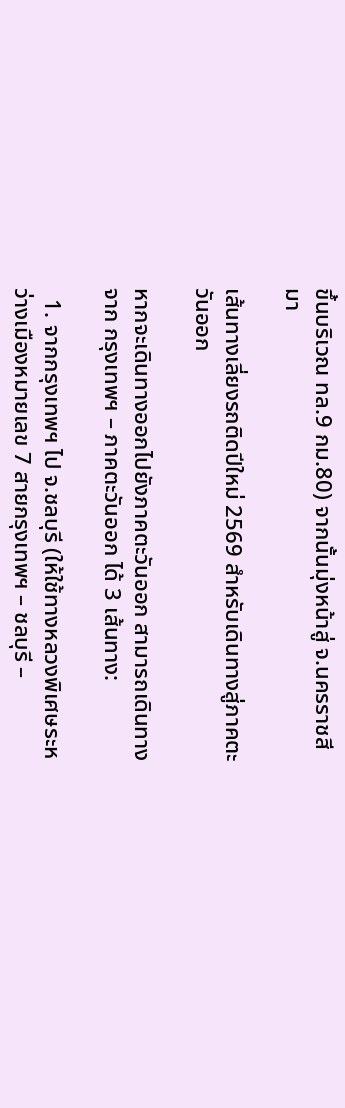ขึ้นบริเวณ ทล.9 กม.80) จากนั้นมุ่งหน้าสู่ จ.นครราชสีมา

เส้นทางเลี่ยงรถติดปีใหม่ 2569 สำหรับเดินทางสู่ภาคตะวันออก

หากจะเดินทางออกไปยังภาคตะวันออก สามารถเดินทางจาก กรุงเทพฯ – ภาคตะวันออก ได้ 3 เส้นทาง:

  1. จากกรุงเทพฯ ไป จ.ชลบุรี (ให้ใช้ทางหลวงพิเศษระหว่างเมืองหมายเลข 7 สายกรุงเทพฯ – ชลบุรี –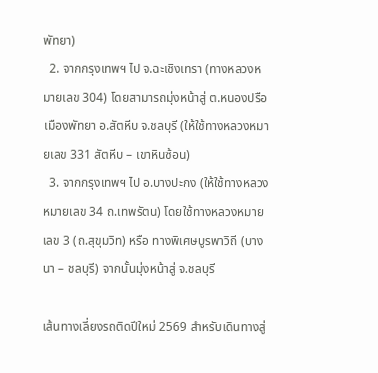พัทยา)
  2. จากกรุงเทพฯ ไป จ.ฉะเชิงเทรา (ทางหลวงหมายเลข 304) โดยสามารถมุ่งหน้าสู่ ต.หนองปรือ เมืองพัทยา อ.สัตหีบ จ.ชลบุรี (ให้ใช้ทางหลวงหมายเลข 331 สัตหีบ – เขาหินซ้อน)
  3. จากกรุงเทพฯ ไป อ.บางปะกง (ให้ใช้ทางหลวงหมายเลข 34 ถ.เทพรัตน) โดยใช้ทางหลวงหมายเลข 3 (ถ.สุขุมวิท) หรือ ทางพิเศษบูรพาวิถี (บางนา – ชลบุรี) จากนั้นมุ่งหน้าสู่ จ.ชลบุรี

เส้นทางเลี่ยงรถติดปีใหม่ 2569 สำหรับเดินทางสู่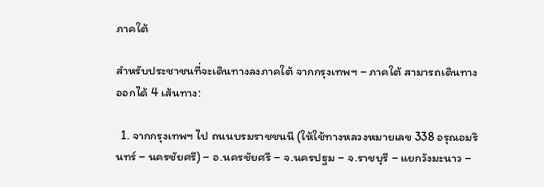ภาคใต้

สำหรับประชาชนที่จะเดินทางลงภาคใต้ จากกรุงเทพฯ – ภาคใต้ สามารถเดินทางออกได้ 4 เส้นทาง:

  1. จากกรุงเทพฯ ไป ถนนบรมราชชนนี (ให้ใช้ทางหลวงหมายเลข 338 อรุณอมรินทร์ – นครชัยศรี) – อ.นครชัยศรี – จ.นครปฐม – จ.ราชบุรี – แยกวังมะนาว –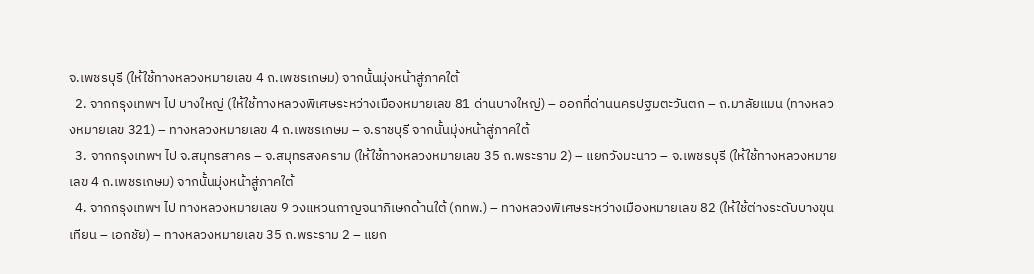จ.เพชรบุรี (ให้ใช้ทางหลวงหมายเลข 4 ถ.เพชรเกษม) จากนั้นมุ่งหน้าสู่ภาคใต้
  2. จากกรุงเทพฯ ไป บางใหญ่ (ให้ใช้ทางหลวงพิเศษระหว่างเมืองหมายเลข 81 ด่านบางใหญ่) – ออกที่ด่านนครปฐมตะวันตก – ถ.มาลัยแมน (ทางหลวงหมายเลข 321) – ทางหลวงหมายเลข 4 ถ.เพชรเกษม – จ.ราชบุรี จากนั้นมุ่งหน้าสู่ภาคใต้
  3. จากกรุงเทพฯ ไป จ.สมุทรสาคร – จ.สมุทรสงคราม (ให้ใช้ทางหลวงหมายเลข 35 ถ.พระราม 2) – แยกวังมะนาว – จ.เพชรบุรี (ให้ใช้ทางหลวงหมายเลข 4 ถ.เพชรเกษม) จากนั้นมุ่งหน้าสู่ภาคใต้
  4. จากกรุงเทพฯ ไป ทางหลวงหมายเลข 9 วงแหวนกาญจนาภิเษกด้านใต้ (กทพ.) – ทางหลวงพิเศษระหว่างเมืองหมายเลข 82 (ให้ใช้ต่างระดับบางขุนเทียน – เอกชัย) – ทางหลวงหมายเลข 35 ถ.พระราม 2 – แยก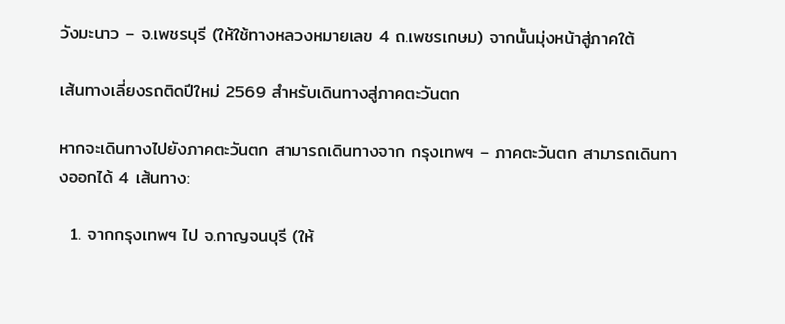วังมะนาว – จ.เพชรบุรี (ให้ใช้ทางหลวงหมายเลข 4 ถ.เพชรเกษม) จากนั้นมุ่งหน้าสู่ภาคใต้

เส้นทางเลี่ยงรถติดปีใหม่ 2569 สำหรับเดินทางสู่ภาคตะวันตก

หากจะเดินทางไปยังภาคตะวันตก สามารถเดินทางจาก กรุงเทพฯ – ภาคตะวันตก สามารถเดินทางออกได้ 4 เส้นทาง:

  1. จากกรุงเทพฯ ไป จ.กาญจนบุรี (ให้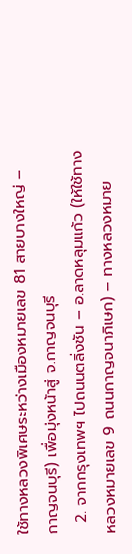ใช้ทางหลวงพิเศษระหว่างเมืองหมายเลข 81 สายบางใหญ่ – กาญจนบุรี) เพื่อมุ่งหน้าสู่ จ.กาญจนบุรี
  2. จากกรุงเทพฯ ไปถนนตลิ่งชัน – อ.ลาดหลุมแก้ว (ให้ใช้ทางหลวงหมายเลข 9 ถนนกาญจนาภิเษก) – ทางหลวงหมาย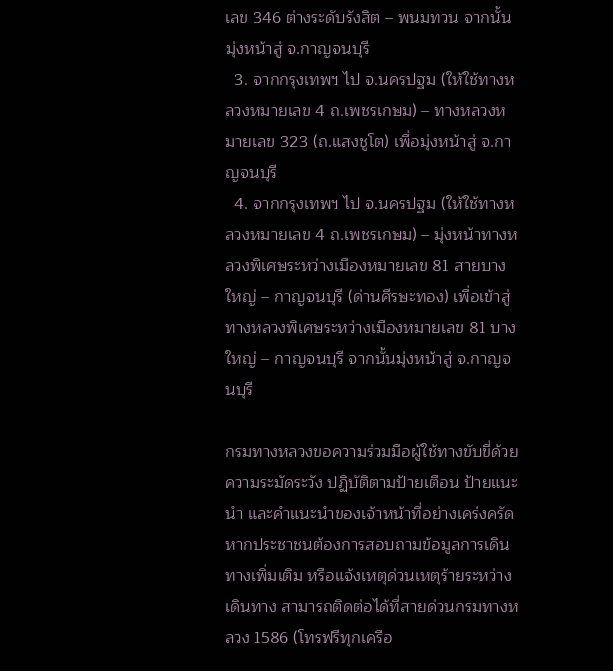เลข 346 ต่างระดับรังสิต – พนมทวน จากนั้นมุ่งหน้าสู่ จ.กาญจนบุรี
  3. จากกรุงเทพฯ ไป จ.นครปฐม (ให้ใช้ทางหลวงหมายเลข 4 ถ.เพชรเกษม) – ทางหลวงหมายเลข 323 (ถ.แสงชูโต) เพื่อมุ่งหน้าสู่ จ.กาญจนบุรี
  4. จากกรุงเทพฯ ไป จ.นครปฐม (ให้ใช้ทางหลวงหมายเลข 4 ถ.เพชรเกษม) – มุ่งหน้าทางหลวงพิเศษระหว่างเมืองหมายเลข 81 สายบางใหญ่ – กาญจนบุรี (ด่านศีรษะทอง) เพื่อเข้าสู่ทางหลวงพิเศษระหว่างเมืองหมายเลข 81 บางใหญ่ – กาญจนบุรี จากนั้นมุ่งหน้าสู่ จ.กาญจนบุรี

กรมทางหลวงขอความร่วมมือผู้ใช้ทางขับขี่ด้วยความระมัดระวัง ปฏิบัติตามป้ายเตือน ป้ายแนะนำ และคำแนะนำของเจ้าหน้าที่อย่างเคร่งครัด หากประชาชนต้องการสอบถามข้อมูลการเดินทางเพิ่มเติม หรือแจ้งเหตุด่วนเหตุร้ายระหว่างเดินทาง สามารถติดต่อได้ที่สายด่วนกรมทางหลวง 1586 (โทรฟรีทุกเครือ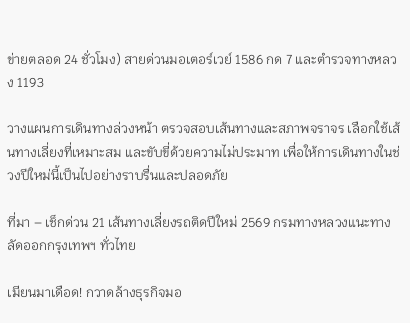ข่ายตลอด 24 ชั่วโมง) สายด่วนมอเตอร์เวย์ 1586 กด 7 และตำรวจทางหลวง 1193

วางแผนการเดินทางล่วงหน้า ตรวจสอบเส้นทางและสภาพจราจร เลือกใช้เส้นทางเลี่ยงที่เหมาะสม และขับขี่ด้วยความไม่ประมาท เพื่อให้การเดินทางในช่วงปีใหม่นี้เป็นไปอย่างราบรื่นและปลอดภัย

ที่มา – เช็กด่วน 21 เส้นทางเลี่ยงรถติดปีใหม่ 2569 กรมทางหลวงแนะทางลัดออกกรุงเทพฯ ทั่วไทย

เมียนมาเดือด! กวาดล้างธุรกิจมอ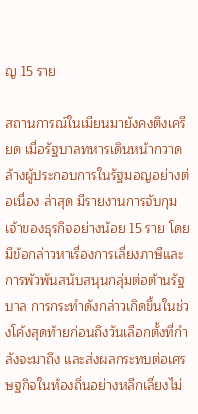ญ 15 ราย

สถานการณ์ในเมียนมายังคงตึงเครียด เมื่อรัฐบาลทหารเดินหน้ากวาดล้างผู้ประกอบการในรัฐมอญอย่างต่อเนื่อง ล่าสุด มีรายงานการจับกุมเจ้าของธุรกิจอย่างน้อย 15 ราย โดยมีข้อกล่าวหาเรื่องการเลี่ยงภาษีและการพัวพันสนับสนุนกลุ่มต่อต้านรัฐบาล การกระทำดังกล่าวเกิดขึ้นในช่วงโค้งสุดท้ายก่อนถึงวันเลือกตั้งที่กำลังจะมาถึง และส่งผลกระทบต่อเศรษฐกิจในท้องถิ่นอย่างหลีกเลี่ยงไม่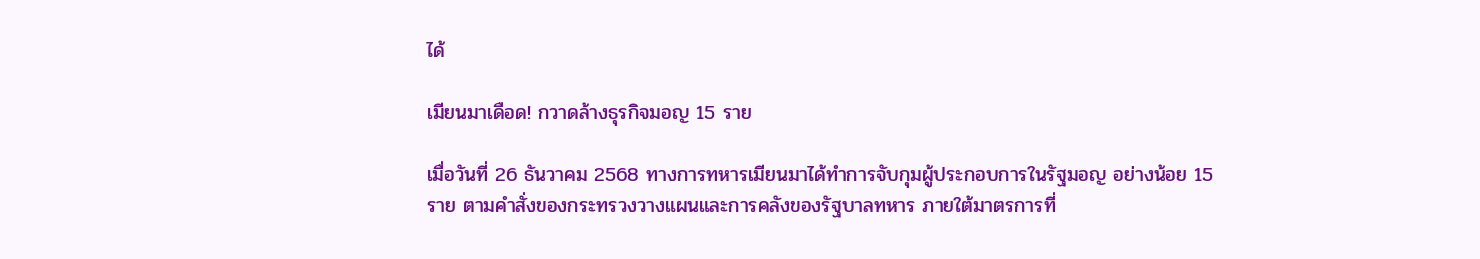ได้

เมียนมาเดือด! กวาดล้างธุรกิจมอญ 15 ราย

เมื่อวันที่ 26 ธันวาคม 2568 ทางการทหารเมียนมาได้ทำการจับกุมผู้ประกอบการในรัฐมอญ อย่างน้อย 15 ราย ตามคำสั่งของกระทรวงวางแผนและการคลังของรัฐบาลทหาร ภายใต้มาตรการที่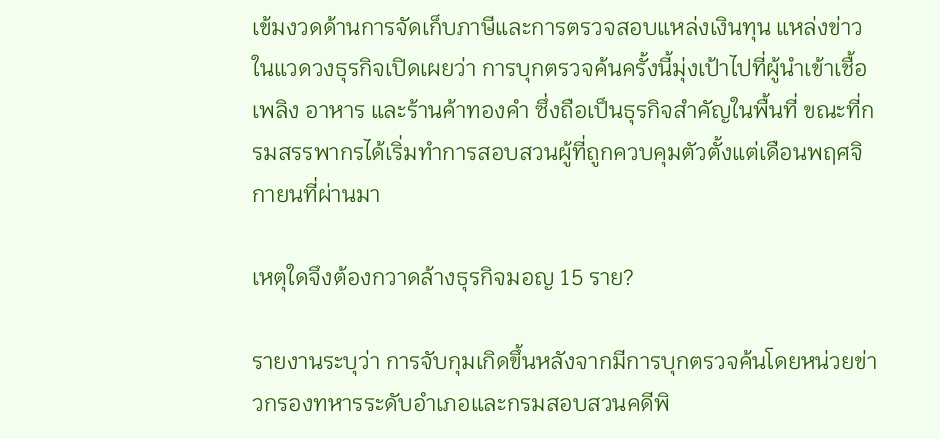เข้มงวดด้านการจัดเก็บภาษีและการตรวจสอบแหล่งเงินทุน แหล่งข่าวในแวดวงธุรกิจเปิดเผยว่า การบุกตรวจค้นครั้งนี้มุ่งเป้าไปที่ผู้นำเข้าเชื้อเพลิง อาหาร และร้านค้าทองคำ ซึ่งถือเป็นธุรกิจสำคัญในพื้นที่ ขณะที่กรมสรรพากรได้เริ่มทำการสอบสวนผู้ที่ถูกควบคุมตัวตั้งแต่เดือนพฤศจิกายนที่ผ่านมา

เหตุใดจึงต้องกวาดล้างธุรกิจมอญ 15 ราย?

รายงานระบุว่า การจับกุมเกิดขึ้นหลังจากมีการบุกตรวจค้นโดยหน่วยข่าวกรองทหารระดับอำเภอและกรมสอบสวนคดีพิ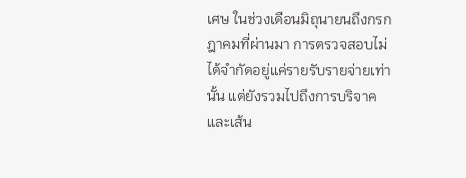เศษ ในช่วงเดือนมิถุนายนถึงกรกฎาคมที่ผ่านมา การตรวจสอบไม่ได้จำกัดอยู่แค่รายรับรายจ่ายเท่านั้น แต่ยังรวมไปถึงการบริจาคและเส้น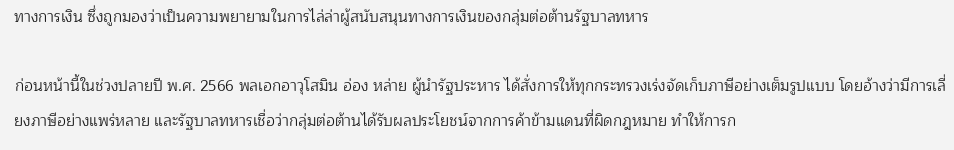ทางการเงิน ซึ่งถูกมองว่าเป็นความพยายามในการไล่ล่าผู้สนับสนุนทางการเงินของกลุ่มต่อต้านรัฐบาลทหาร

ก่อนหน้านี้ในช่วงปลายปี พ.ศ. 2566 พลเอกอาวุโสมิน อ่อง หล่าย ผู้นำรัฐประหาร ได้สั่งการให้ทุกกระทรวงเร่งจัดเก็บภาษีอย่างเต็มรูปแบบ โดยอ้างว่ามีการเลี่ยงภาษีอย่างแพร่หลาย และรัฐบาลทหารเชื่อว่ากลุ่มต่อต้านได้รับผลประโยชน์จากการค้าข้ามแดนที่ผิดกฎหมาย ทำให้การก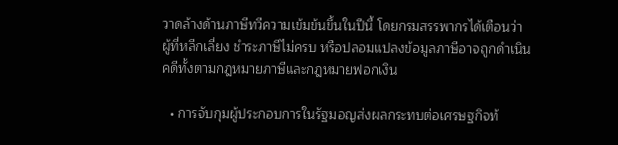วาดล้างด้านภาษีทวีความเข้มข้นขึ้นในปีนี้ โดยกรมสรรพากรได้เตือนว่า ผู้ที่หลีกเลี่ยง ชำระภาษีไม่ครบ หรือปลอมแปลงข้อมูลภาษีอาจถูกดำเนินคดีทั้งตามกฎหมายภาษีและกฎหมายฟอกเงิน

  • การจับกุมผู้ประกอบการในรัฐมอญส่งผลกระทบต่อเศรษฐกิจท้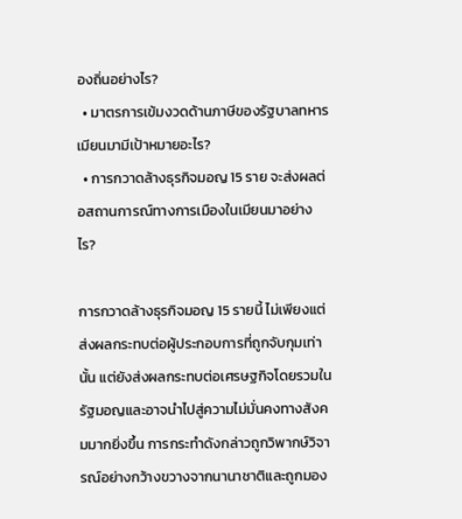องถิ่นอย่างไร?
  • มาตรการเข้มงวดด้านภาษีของรัฐบาลทหารเมียนมามีเป้าหมายอะไร?
  • การกวาดล้างธุรกิจมอญ 15 ราย จะส่งผลต่อสถานการณ์ทางการเมืองในเมียนมาอย่างไร?

การกวาดล้างธุรกิจมอญ 15 รายนี้ ไม่เพียงแต่ส่งผลกระทบต่อผู้ประกอบการที่ถูกจับกุมเท่านั้น แต่ยังส่งผลกระทบต่อเศรษฐกิจโดยรวมในรัฐมอญและอาจนำไปสู่ความไม่มั่นคงทางสังคมมากยิ่งขึ้น การกระทำดังกล่าวถูกวิพากษ์วิจารณ์อย่างกว้างขวางจากนานาชาติและถูกมอง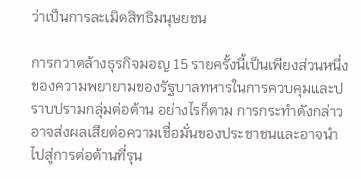ว่าเป็นการละเมิดสิทธิมนุษยชน

การกวาดล้างธุรกิจมอญ 15 รายครั้งนี้เป็นเพียงส่วนหนึ่งของความพยายามของรัฐบาลทหารในการควบคุมและปราบปรามกลุ่มต่อต้าน อย่างไรก็ตาม การกระทำดังกล่าวอาจส่งผลเสียต่อความเชื่อมั่นของประชาชนและอาจนำไปสู่การต่อต้านที่รุน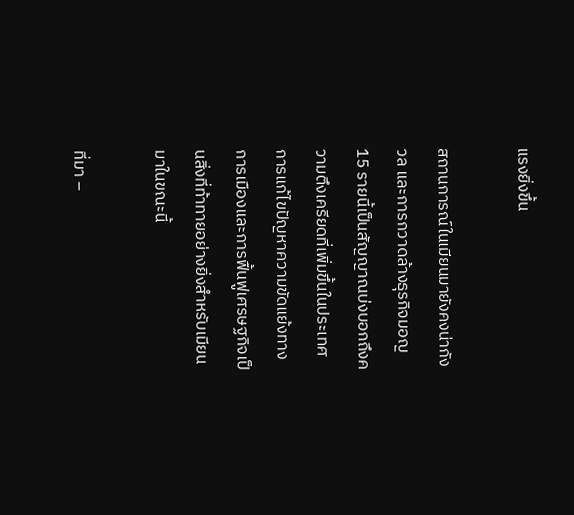แรงยิ่งขึ้น

สถานการณ์ในเมียนมายังคงน่ากังวล และการกวาดล้างธุรกิจมอญ 15 รายนี้เป็นสัญญาณบ่งบอกถึงความตึงเครียดที่เพิ่มขึ้นในประเทศ การแก้ไขปัญหาความขัดแย้งทางการเมืองและการฟื้นฟูเศรษฐกิจเป็นสิ่งที่ท้าทายอย่างยิ่งสำหรับเมียนมาในขณะนี้

ที่มา –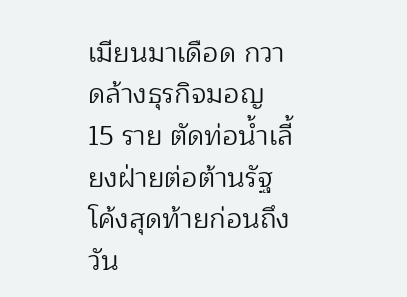เมียนมาเดือด กวาดล้างธุรกิจมอญ 15 ราย ตัดท่อน้ำเลี้ยงฝ่ายต่อต้านรัฐ โค้งสุดท้ายก่อนถึงวัน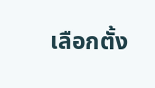เลือกตั้ง